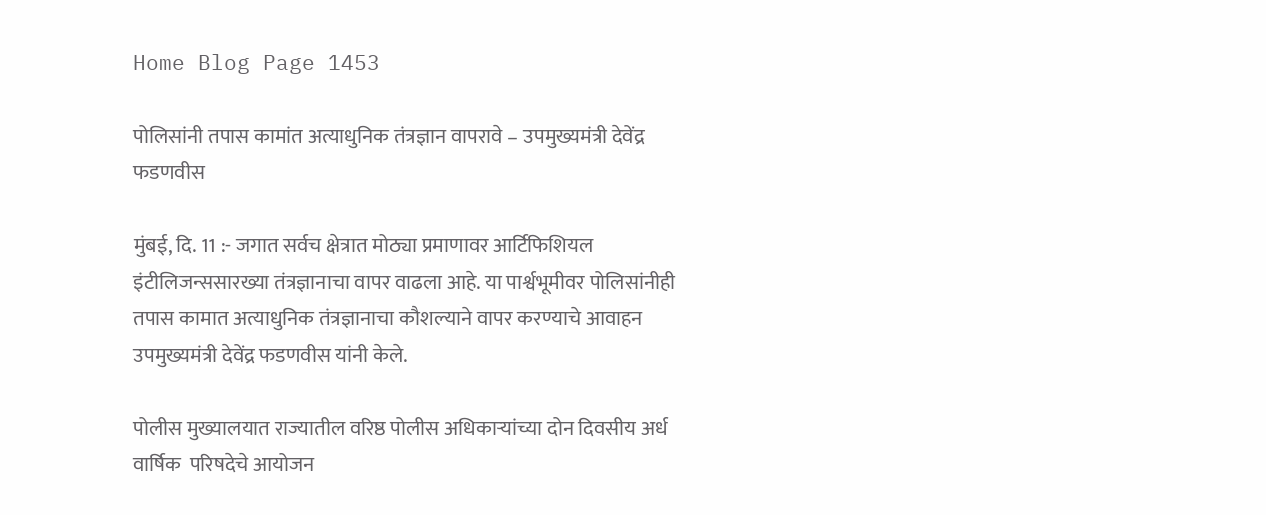Home Blog Page 1453

पोलिसांनी तपास कामांत अत्याधुनिक तंत्रज्ञान वापरावे – उपमुख्यमंत्री देवेंद्र फडणवीस

मुंबई, दि. 11 :- जगात सर्वच क्षेत्रात मोठ्या प्रमाणावर आर्टिफिशियल इंटीलिजन्ससारख्या तंत्रज्ञानाचा वापर वाढला आहे. या पार्श्वभूमीवर पोलिसांनीही तपास कामात अत्याधुनिक तंत्रज्ञानाचा कौशल्याने वापर करण्याचे आवाहन उपमुख्यमंत्री देवेंद्र फडणवीस यांनी केले.

पोलीस मुख्यालयात राज्यातील वरिष्ठ पोलीस अधिकाऱ्यांच्या दोन दिवसीय अर्ध वार्षिक  परिषदेचे आयोजन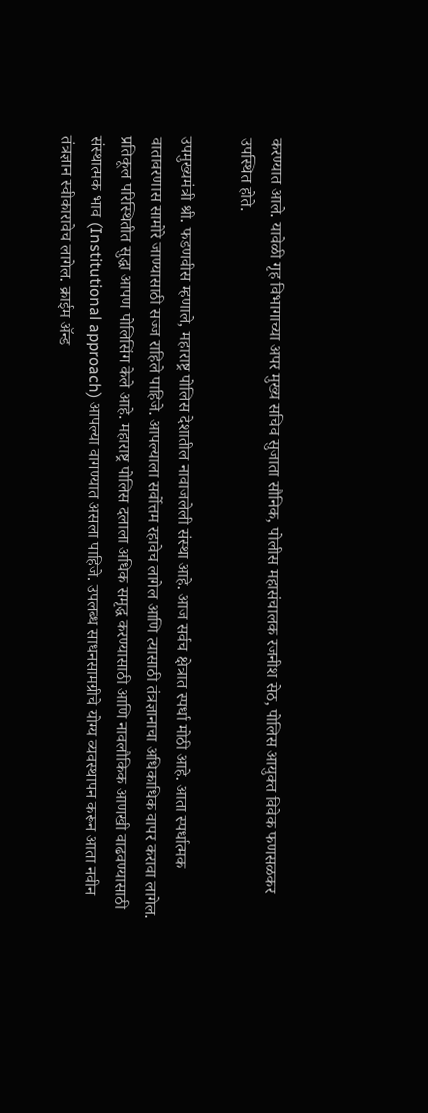करण्यात आले. यावेळी गृह विभागाच्या अपर मुख्य सचिव सुजाता सौनिक, पोलीस महासंचालक रजनीश सेठ, पोलिस आयुक्त विवेक फणसळकर उपस्थित होते.

उपमुख्यमंत्री श्री. फडणवीस म्हणाले, महाराष्ट्र पोलिस देशातील नावाजलेली संस्था आहे. आज सर्वच क्षेत्रात स्पर्धा मोठी आहे. आता स्पर्धात्मक वातावरणास सामोरे जाण्यासाठी सज्ज राहिले पाहिजे. आपल्याला सर्वोत्तम रहावेच लागेल आणि त्यासाठी तंत्रज्ञानाचा अधिकाधिक वापर करावा लागेल. प्रतिकूल परिस्थितीत सुद्धा आपण पोलिसिंग केले आहे. महाराष्ट्र पोलिस दलाला अधिक समृद्ध करण्यासाठी आणि नावलौकिक आणखी वाढवण्यासाठी संस्थात्मक भाव (Institutional approach) आपल्या वागण्यात असला पाहिजे. उपलब्ध साधनसामग्रीचे योग्य व्यवस्थापन करून आता नवीन तंत्रज्ञान स्वीकारावेच लागेल. क्राईम ॲन्ड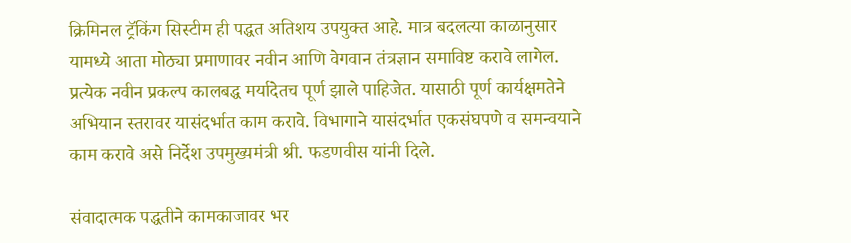क्रिमिनल ट्रॅकिंग सिस्टीम ही पद्धत अतिशय उपयुक्त आहे. मात्र बदलत्या काळानुसार यामध्ये आता मोठ्या प्रमाणावर नवीन आणि वेगवान तंत्रज्ञान समाविष्ट करावे लागेल. प्रत्येक नवीन प्रकल्प कालबद्ध मर्यादेतच पूर्ण झाले पाहिजेत. यासाठी पूर्ण कार्यक्षमतेने अभियान स्तरावर यासंदर्भात काम करावे. विभागाने यासंदर्भात एकसंघपणे व समन्वयाने काम करावे असे निर्देश उपमुख्यमंत्री श्री. फडणवीस यांनी दिले.

संवादात्मक पद्धतीने कामकाजावर भर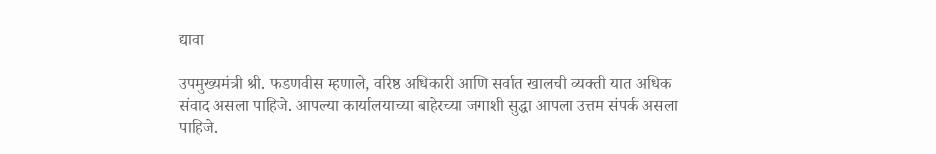द्यावा

उपमुख्यमंत्री श्री. फडणवीस म्हणाले, वरिष्ठ अधिकारी आणि सर्वात खालची व्यक्ती यात अधिक संवाद असला पाहिजे. आपल्या कार्यालयाच्या बाहेरच्या जगाशी सुद्धा आपला उत्तम संपर्क असला पाहिजे.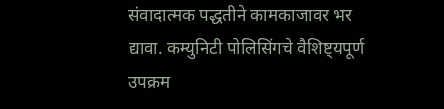संवादात्मक पद्धतीने कामकाजावर भर द्यावा. कम्युनिटी पोलिसिंगचे वैशिष्ट्यपूर्ण उपक्रम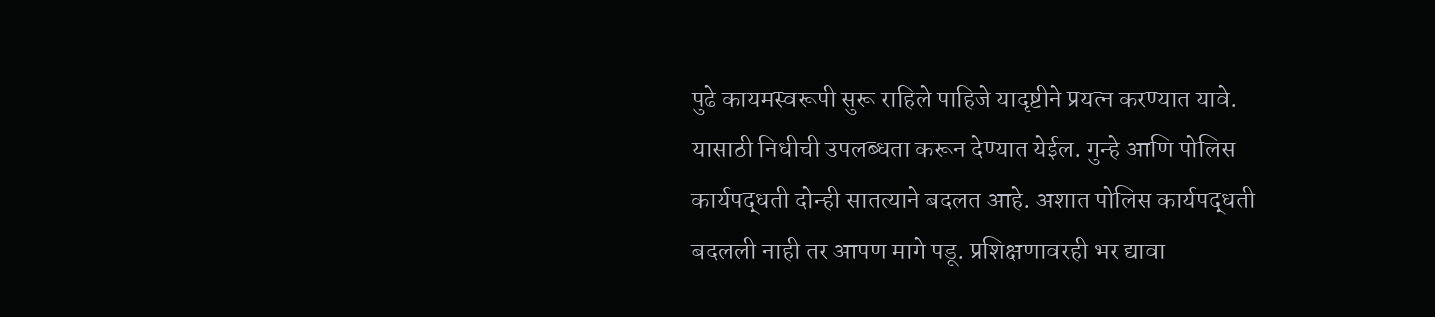पुढे कायमस्वरूपी सुरू राहिले पाहिजे यादृष्टीने प्रयत्न करण्यात यावे. यासाठी निधीची उपलब्धता करून देण्यात येईल. गुन्हे आणि पोलिस कार्यपद्धती दोन्ही सातत्याने बदलत आहे. अशात पोलिस कार्यपद्धती बदलली नाही तर आपण मागे पडू. प्रशिक्षणावरही भर द्यावा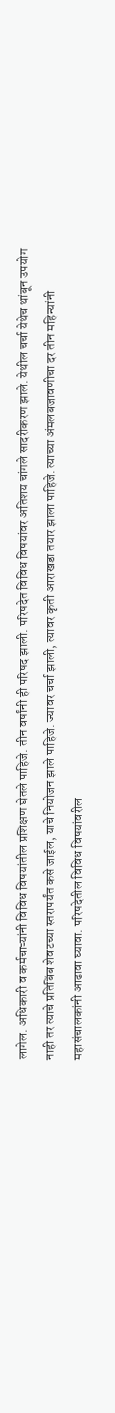लागेल. अधिकारी व कर्मचाऱ्यांनी विविध विषयांतील प्रशिक्षण घेतले पाहिजे. तीन वर्षांनी ही परिषद झाली. परिषदेत विविध विषयांवर अतिशय चांगले सादरीकरण झाले. येथील चर्चा येथेच थांबून उपयोग नाही तर त्याचे प्रतिबिंब शेवटच्या स्तरापर्यंत कसे जाईल, याचे नियोजन झाले पाहिजे. ज्यावर चर्चा झाली, त्यावर कृती आराखडा तयार झाला पाहिजे. त्याच्या अंमलबजावणीचा दर तीन महिन्यांनी महासंचालकांनी आढावा घ्यावा. परिषदेतील विविध विषयांवरील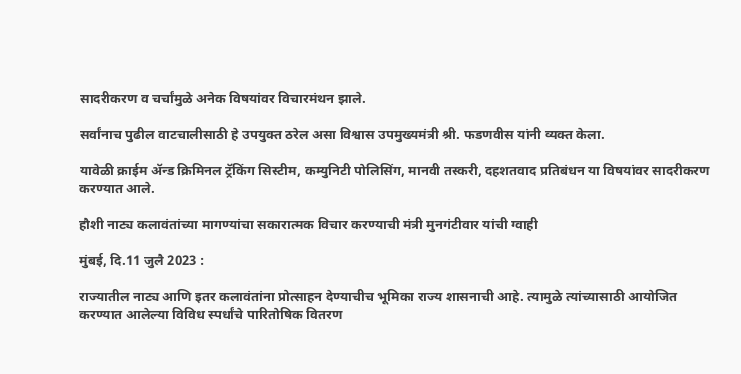सादरीकरण व चर्चांमुळे अनेक विषयांवर विचारमंथन झाले.

सर्वांनाच पुढील वाटचालीसाठी हे उपयुक्त ठरेल असा विश्वास उपमुख्यमंत्री श्री. फडणवीस यांनी व्यक्त केला.

यावेळी क्राईम ॲन्ड क्रिमिनल ट्रॅकिंग सिस्टीम, कम्युनिटी पोलिसिंग, मानवी तस्करी, दहशतवाद प्रतिबंधन या विषयांवर सादरीकरण करण्यात आले.

हौशी नाट्य कलावंतांच्या मागण्यांचा सकारात्मक विचार करण्याची मंत्री मुनगंटीवार यांची ग्वाही

मुंबई, दि.11 जुलै 2023 :

राज्यातील नाट्य आणि इतर कलावंतांना प्रोत्साहन देण्याचीच भूमिका राज्य शासनाची आहे. त्यामुळे त्यांच्यासाठी आयोजित करण्यात आलेल्या विविध स्पर्धांचे पारितोषिक वितरण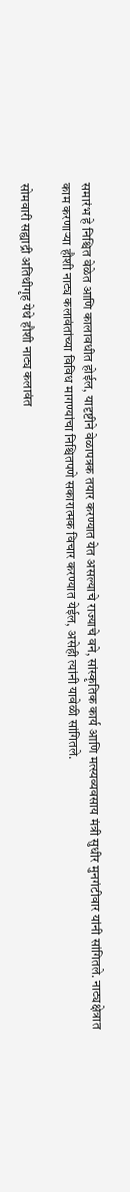समारंभ हे निश्चित वेळेत आणि कालावधीत होईल, यादृष्टीने वेळापत्रक तयार करण्यात येत असल्याचे राज्याचे वने, सांस्कृतिक कार्य आणि मत्स्यव्यवसाय मंत्री सुधीर मुनगंटीवार यांनी सांगितले. नाट्यक्षेत्रात काम करणाऱ्या हौशी नाट्य कलावंतांच्या विविध मागण्यांचा निश्चितपणे सकारात्मक विचार करण्यात येईल, असेही त्यांनी यावेळी सांगितले.

सोमवारी सह्याद्री अतिथीगृह येथे हौशी नाट्य कलावंत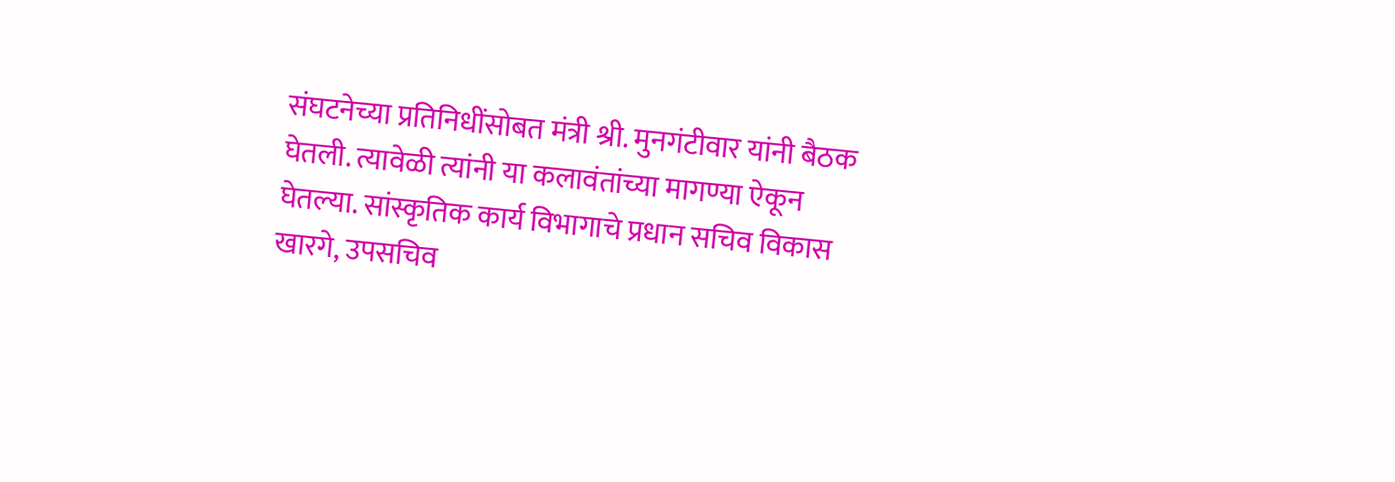संघटनेच्या प्रतिनिधींसोबत मंत्री श्री. मुनगंटीवार यांनी बैठक घेतली. त्यावेळी त्यांनी या कलावंतांच्या मागण्या ऐकून घेतल्या. सांस्कृतिक कार्य विभागाचे प्रधान सचिव विकास खारगे, उपसचिव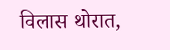विलास थोरात,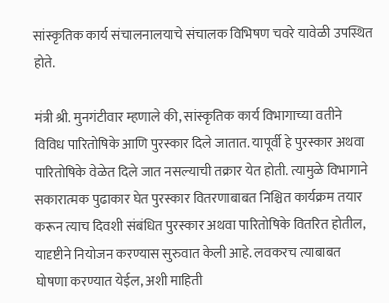सांस्कृतिक कार्य संचालनालयाचे संचालक विभिषण चवरे यावेळी उपस्थित होते.

मंत्री श्री. मुनगंटीवार म्हणाले की, सांस्कृतिक कार्य विभागाच्या वतीने विविध पारितोषिके आणि पुरस्कार दिले जातात. यापूर्वी हे पुरस्कार अथवा पारितोषिके वेळेत दिले जात नसल्याची तक्रार येत होती. त्यामुळे विभागाने सकारात्मक पुढाकार घेत पुरस्कार वितरणाबाबत निश्चित कार्यक्रम तयार करून त्याच दिवशी संबंधित पुरस्कार अथवा पारितोषिके वितरित होतील, यादृष्टीने नियोजन करण्यास सुरुवात केली आहे. लवकरच त्याबाबत घोषणा करण्यात येईल, अशी माहिती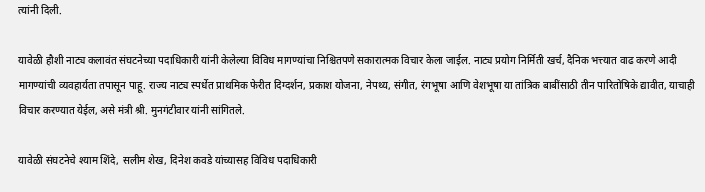त्यांनी दिली.

यावेळी हौशी नाट्य कलावंत संघटनेच्या पदाधिकारी यांनी केलेल्या विविध मागण्यांचा निश्चितपणे सकारात्मक विचार केला जाईल. नाट्य प्रयोग निर्मिती खर्च, दैनिक भत्त्यात वाढ करणे आदी मागण्यांची व्यवहार्यता तपासून पाहू. राज्य नाट्य स्पर्धेत प्राथमिक फेरीत दिग्दर्शन, प्रकाश योजना, नेपथ्य, संगीत, रंगभूषा आणि वेशभूषा या तांत्रिक बाबींसाठी तीन पारितोषिके द्यावीत, याचाही विचार करण्यात येईल, असे मंत्री श्री. मुनगंटीवार यांनी सांगितले.

यावेळी संघटनेचे श्याम शिंदे, सलीम शेख, दिनेश कवडे यांच्यासह विविध पदाधिकारी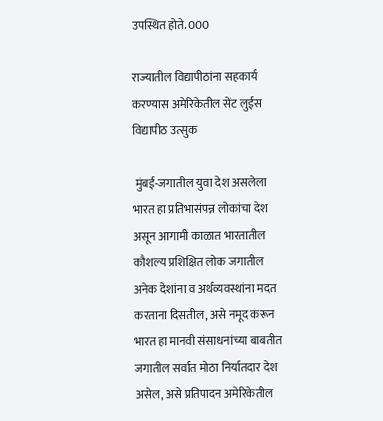उपस्थित होते. 000

राज्यातील विद्यापीठांना सहकार्य करण्यास अमेरिकेतील सेंट लुईस विद्यापीठ उत्सुक

 मुंबई-जगातील युवा देश असलेला भारत हा प्रतिभासंपन्न लोकांचा देश असून आगामी काळात भारतातील कौशल्य प्रशिक्षित लोक जगातील अनेक देशांना व अर्थव्यवस्थांना मदत करताना दिसतील, असे नमूद करून भारत हा मानवी संसाधनांच्या बाबतीत जगातील सर्वात मोठा निर्यातदार देश असेल, असे प्रतिपादन अमेरिकेतील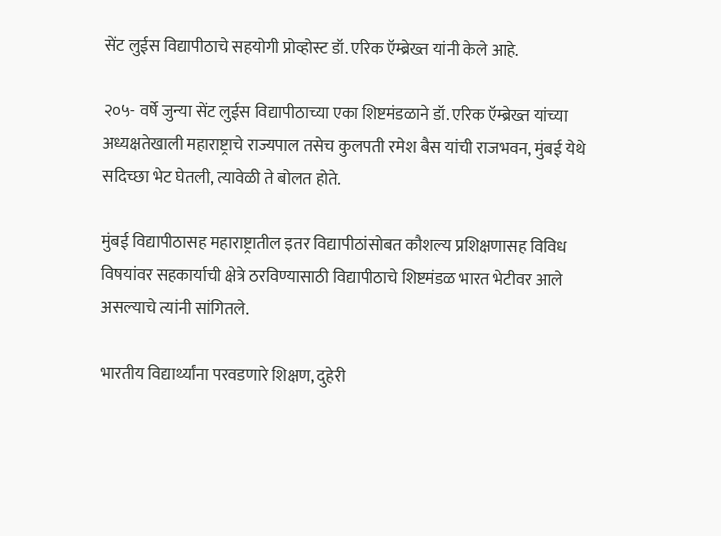सेंट लुईस विद्यापीठाचे सहयोगी प्रोव्होस्ट डॉ. एरिक ऍम्ब्रेख्त यांनी केले आहे.

२०५- वर्षे जुन्या सेंट लुईस विद्यापीठाच्या एका शिष्टमंडळाने डॉ. एरिक ऍम्ब्रेख्त यांच्या अध्यक्षतेखाली महाराष्ट्राचे राज्यपाल तसेच कुलपती रमेश बैस यांची राजभवन, मुंबई येथे सदिच्छा भेट घेतली, त्यावेळी ते बोलत होते.

मुंबई विद्यापीठासह महाराष्ट्रातील इतर विद्यापीठांसोबत कौशल्य प्रशिक्षणासह विविध विषयांवर सहकार्याची क्षेत्रे ठरविण्यासाठी विद्यापीठाचे शिष्टमंडळ भारत भेटीवर आले असल्याचे त्यांनी सांगितले.

भारतीय विद्यार्थ्यांना परवडणारे शिक्षण, दुहेरी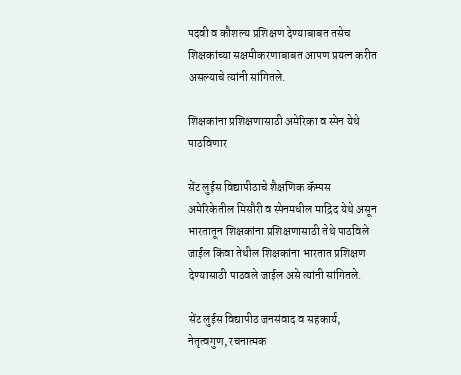पदवी व कौशल्य प्रशिक्षण देण्याबाबत तसेच शिक्षकांच्या सक्षमीकरणाबाबत आपण प्रयत्न करीत असल्याचे त्यांनी सांगितले.

शिक्षकांना प्रशिक्षणासाठी अमेरिका व स्पेन येथे पाठविणार

सेंट लुईस विद्यापीठाचे शैक्षणिक कॅम्पस अमेरिकेतील मिसौरी व स्पेनमधील माद्रिद येथे असून भारतातून शिक्षकांना प्रशिक्षणासाठी तेथे पाठविले जाईल किंवा तेथील शिक्षकांना भारतात प्रशिक्षण देण्यासाठी पाठवले जाईल असे त्यांनी सांगितले.

सेंट लुईस विद्यापीठ जनसंवाद व सहकार्य, नेतृत्वगुण, रचनात्मक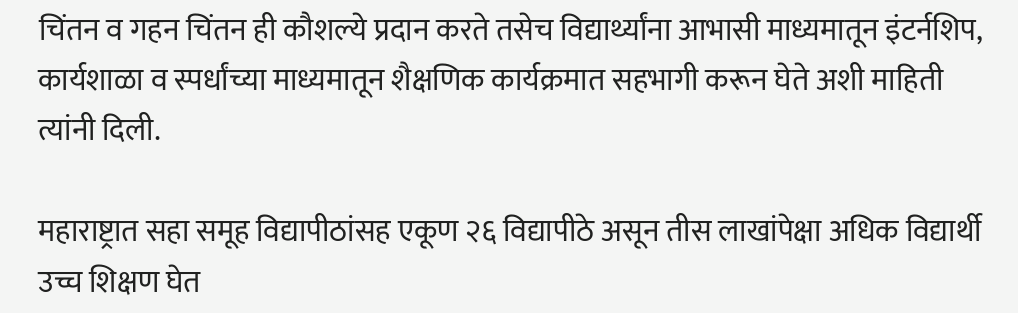चिंतन व गहन चिंतन ही कौशल्ये प्रदान करते तसेच विद्यार्थ्यांना आभासी माध्यमातून इंटर्नशिप, कार्यशाळा व स्पर्धांच्या माध्यमातून शैक्षणिक कार्यक्रमात सहभागी करून घेते अशी माहिती त्यांनी दिली.

महाराष्ट्रात सहा समूह विद्यापीठांसह एकूण २६ विद्यापीठे असून तीस लाखांपेक्षा अधिक विद्यार्थी उच्च शिक्षण घेत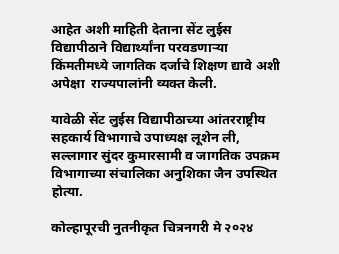आहेत अशी माहिती देताना सेंट लुईस विद्यापीठाने विद्यार्थ्यांना परवडणाऱ्या किंमतीमध्ये जागतिक दर्जाचे शिक्षण द्यावे अशी अपेक्षा  राज्यपालांनी व्यक्त केली.

यावेळी सेंट लुईस विद्यापीठाच्या आंतरराष्ट्रीय सहकार्य विभागाचे उपाध्यक्ष लूशेन ली, सल्लागार सुंदर कुमारसामी व जागतिक उपक्रम विभागाच्या संचालिका अनुशिका जैन उपस्थित होत्या.

कोल्हापूरची नुतनीकृत चित्रनगरी मे २०२४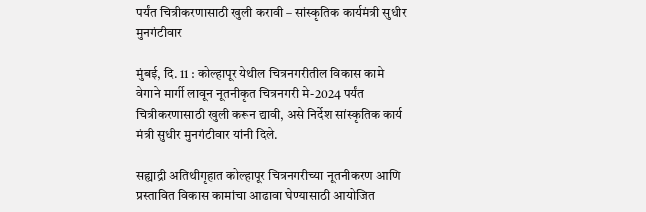पर्यंत चित्रीकरणासाठी खुली करावी – सांस्कृतिक कार्यमंत्री सुधीर मुनगंटीवार

मुंबई, दि. 11 : कोल्हापूर येथील चित्रनगरीतील विकास कामे वेगाने मार्गी लावून नूतनीकृत चित्रनगरी मे-2024 पर्यंत चित्रीकरणासाठी खुली करून द्यावी, असे निर्देश सांस्कृतिक कार्य मंत्री सुधीर मुनगंटीवार यांनी दिले.

सह्याद्री अतिथीगृहात कोल्हापूर चित्रनगरीच्या नूतनीकरण आणि प्रस्तावित विकास कामांचा आढावा घेण्यासाठी आयोजित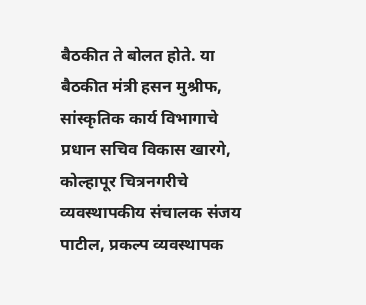बैठकीत ते बोलत होते. या बैठकीत मंत्री हसन मुश्रीफ, सांस्कृतिक कार्य विभागाचे प्रधान सचिव विकास खारगे, कोल्हापूर चित्रनगरीचे व्यवस्थापकीय संचालक संजय पाटील, प्रकल्प व्यवस्थापक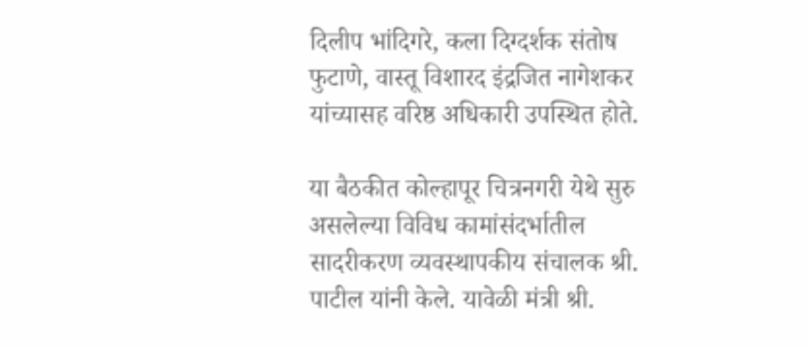दिलीप भांदिगरे, कला दिग्दर्शक संतोष फुटाणे, वास्तू विशारद इंद्रजित नागेशकर यांच्यासह वरिष्ठ अधिकारी उपस्थित होते.

या बैठकीत कोल्हापूर चित्रनगरी येथे सुरु असलेल्या विविध कामांसंदर्भातील सादरीकरण व्यवस्थापकीय संचालक श्री. पाटील यांनी केले. यावेळी मंत्री श्री.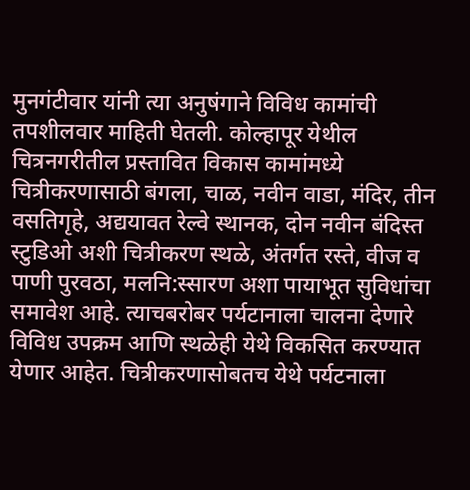मुनगंटीवार यांनी त्या अनुषंगाने विविध कामांची तपशीलवार माहिती घेतली. कोल्हापूर येथील चित्रनगरीतील प्रस्तावित विकास कामांमध्ये चित्रीकरणासाठी बंगला, चाळ, नवीन वाडा, मंदिर, तीन वसतिगृहे, अद्ययावत रेल्वे स्थानक, दोन नवीन बंदिस्त स्टुडिओ अशी चित्रीकरण स्थळे, अंतर्गत रस्ते, वीज व पाणी पुरवठा, मलनि:स्सारण अशा पायाभूत सुविधांचा समावेश आहे. त्याचबरोबर पर्यटानाला चालना देणारे विविध उपक्रम आणि स्थळेही येथे विकसित करण्यात येणार आहेत. चित्रीकरणासोबतच येथे पर्यटनाला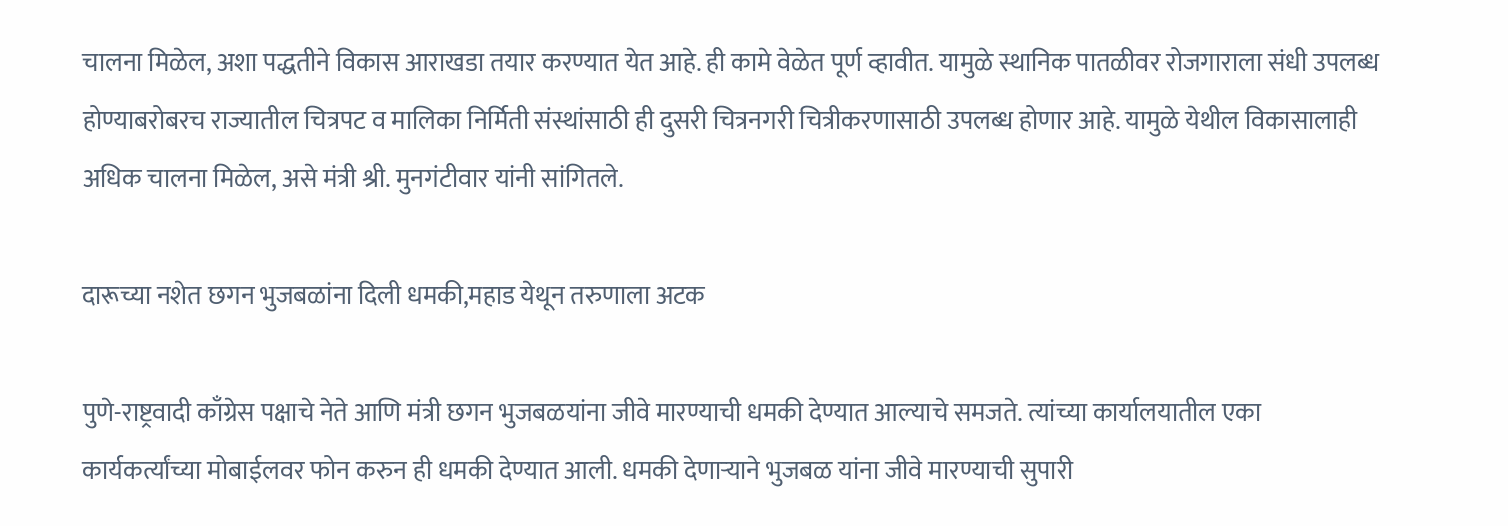चालना मिळेल, अशा पद्धतीने विकास आराखडा तयार करण्यात येत आहे. ही कामे वेळेत पूर्ण व्हावीत. यामुळे स्थानिक पातळीवर रोजगाराला संधी उपलब्ध होण्याबरोबरच राज्यातील चित्रपट व मालिका निर्मिती संस्थांसाठी ही दुसरी चित्रनगरी चित्रीकरणासाठी उपलब्ध होणार आहे. यामुळे येथील विकासालाही अधिक चालना मिळेल, असे मंत्री श्री. मुनगंटीवार यांनी सांगितले.

दारूच्या नशेत छगन भुजबळांना दिली धमकी,महाड येथून तरुणाला अटक

पुणे-राष्ट्रवादी काँग्रेस पक्षाचे नेते आणि मंत्री छगन भुजबळयांना जीवे मारण्याची धमकी देण्यात आल्याचे समजते. त्यांच्या कार्यालयातील एका कार्यकर्त्यांच्या मोबाईलवर फोन करुन ही धमकी देण्यात आली. धमकी देणाऱ्याने भुजबळ यांना जीवे मारण्याची सुपारी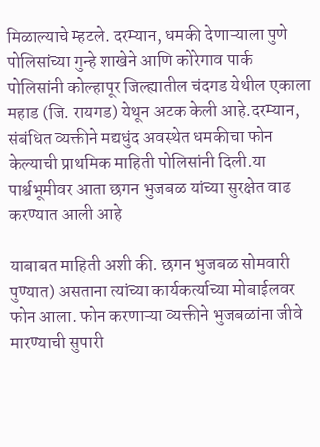मिळाल्याचे म्हटले. दरम्यान, धमकी देणाऱ्याला पुणे पोलिसांच्या गुन्हे शाखेने आणि कोरेगाव पार्क पोलिसांनी कोल्हापूर जिल्ह्यातील चंदगड येथील एकाला महाड (जि. रायगड) येथून अटक केली आहे.दरम्यान, संबंधित व्यक्तीने मद्यधुंद अवस्थेत धमकीचा फोन केल्याची प्राथमिक माहिती पोलिसांनी दिली.या पार्श्वभूमीवर आता छगन भुजबळ यांच्या सुरक्षेत वाढ करण्यात आली आहे

याबाबत माहिती अशी की. छगन भुजबळ सोमवारी पुण्यात) असताना त्यांच्या कार्यकर्त्याच्या मोबाईलवर फोन आला. फोन करणाऱ्या व्यक्तीने भुजबळांना जीवे मारण्याची सुपारी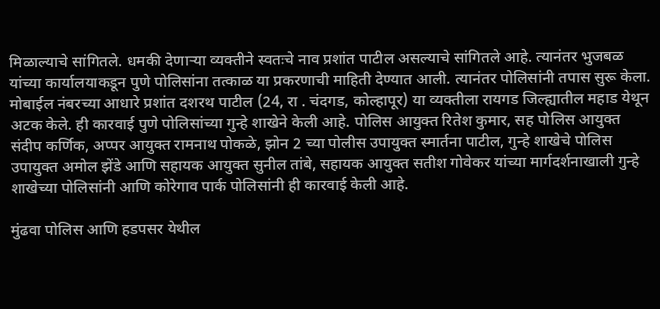मिळाल्याचे सांगितले. धमकी देणाऱ्या व्यक्तीने स्वतःचे नाव प्रशांत पाटील असल्याचे सांगितले आहे. त्यानंतर भुजबळ यांच्या कार्यालयाकडून पुणे पोलिसांना तत्काळ या प्रकरणाची माहिती देण्यात आली. त्यानंतर पोलिसांनी तपास सुरू केला. मोबाईल नंबरच्या आधारे प्रशांत दशरथ पाटील (24, रा . चंदगड, कोल्हापूर) या व्यक्तीला रायगड जिल्ह्यातील महाड येथून अटक केले. ही कारवाई पुणे पोलिसांच्या गुन्हे शाखेने केली आहे. पोलिस आयुक्त रितेश कुमार, सह पोलिस आयुक्त संदीप कर्णिक, अप्पर आयुक्त रामनाथ पोकळे, झोन 2 च्या पोलीस उपायुक्त स्मार्तना पाटील, गुन्हे शाखेचे पोलिस उपायुक्त अमोल झेंडे आणि सहायक आयुक्त सुनील तांबे, सहायक आयुक्त सतीश गोवेकर यांच्या मार्गदर्शनाखाली गुन्हे शाखेच्या पोलिसांनी आणि कोरेगाव पार्क पोलिसांनी ही कारवाई केली आहे.

मुंढवा पोलिस आणि हडपसर येथील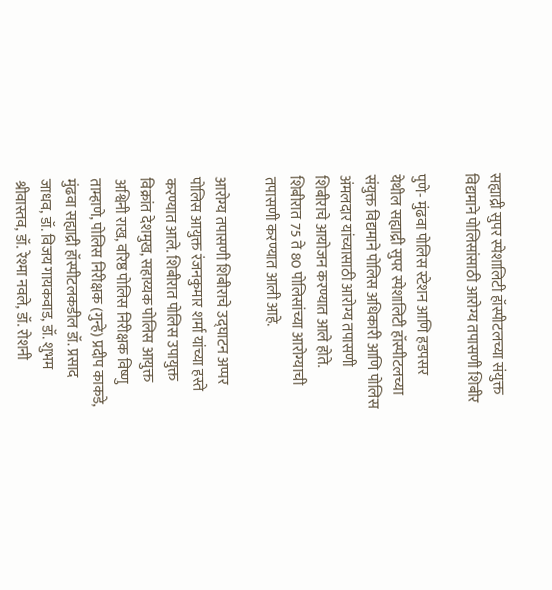सह्याद्री सुपर स्पेशालिटी हॉस्पीटलच्या संयुक्त विद्यमाने पोलिसांसाठी आरोग्य तपासणी शिबीर

पुणे- मुंढवा पोलिस स्टेशन आणि हडपसर येथील सह्याद्री सुपर स्पेशालिटी हॉस्पीटलच्या संयुक्त विद्यमाने पोलिस अधिकारी आणि पोलिस अंमलदार यांच्यासाठी आरोग्य तपासणी शिबीराचे आयोजन करण्यात आले होते. शिबीरात 75 ते 80 पोलिसांच्या आरोग्याची तपासणी करण्यात आली आहे.

आरोग्य तपासणी शिबीराचे उद्घाटन अप्पर पोलिस आयुक्त रंजनकुमार शर्मा यांच्या हस्ते करण्यात आले. शिबीरात पोलिस उपायुक्त विक्रांत देशमुख, सहाय्यक पोलिस आयुक्त अश्विनी राख, वरिष्ठ पोलिस निरीक्षक विष्णु ताम्हाणे, पोलिस निरीक्षक (गुन्हे) प्रदीप काकडे, मुंढवा सह्याद्री हॉस्पीटलकडील डॉ. प्रसाद जाधव, डॉ. विजय गायकवाड, डॉ. शुभम श्रीवास्तव, डॉ. रेश्मा नवले, डॉ. रोशनी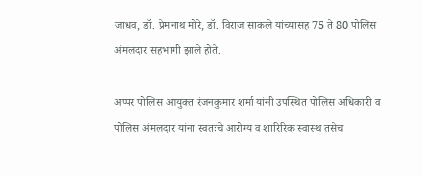जाधव, डॉ. प्रेमनाथ मोरे, डॉ. विराज साकले यांच्यासह 75 ते 80 पोलिस अंमलदार सहभागी झाले होते.

अप्पर पोलिस आयुक्त रंजनकुमार शर्मा यांनी उपस्थित पोलिस अधिकारी व पोलिस अंमलदार यांना स्वतःचे आरोग्य व शारिरिक स्वास्थ तसेच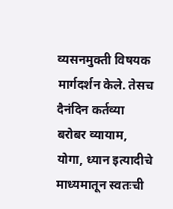व्यसनमुक्ती विषयक मार्गदर्शन केले. तेसच दैनंदिन कर्तव्या बरोबर व्यायाम, योगा, ध्यान इत्यादीचे माध्यमातून स्वतःची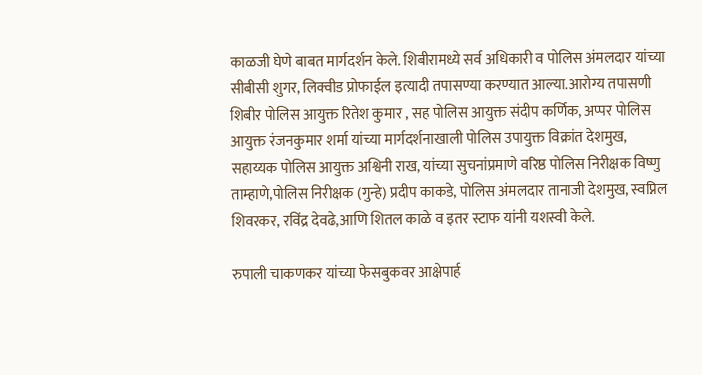काळजी घेणे बाबत मार्गदर्शन केले. शिबीरामध्ये सर्व अधिकारी व पोलिस अंमलदार यांच्या सीबीसी शुगर, लिक्वीड प्रोफाईल इत्यादी तपासण्या करण्यात आल्या.आरोग्य तपासणी शिबीर पोलिस आयुक्त रितेश कुमार , सह पोलिस आयुक्त संदीप कर्णिक, अप्पर पोलिस आयुक्त रंजनकुमार शर्मा यांच्या मार्गदर्शनाखाली पोलिस उपायुक्त विक्रांत देशमुख,
सहाय्यक पोलिस आयुक्त अश्विनी राख, यांच्या सुचनांप्रमाणे वरिष्ठ पोलिस निरीक्षक विष्णु ताम्हाणे,पोलिस निरीक्षक (गुन्हे) प्रदीप काकडे, पोलिस अंमलदार तानाजी देशमुख, स्वप्निल शिवरकर, रविंद्र देवढे,आणि शितल काळे व इतर स्टाफ यांनी यशस्वी केले.

रुपाली चाकणकर यांच्या फेसबुकवर आक्षेपार्ह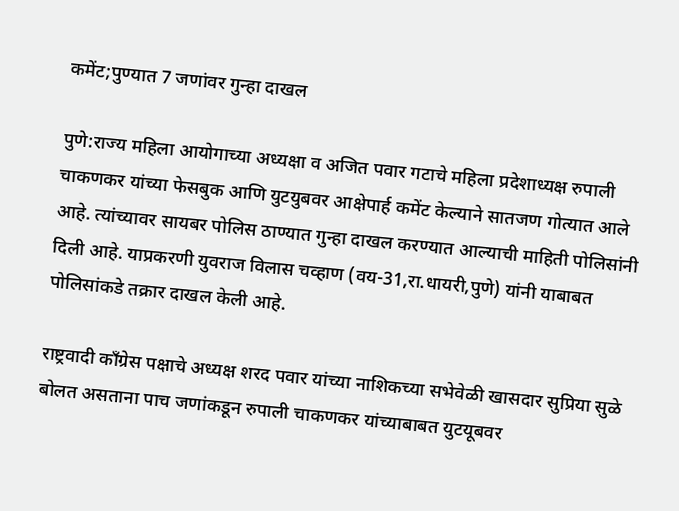कमेंट;पुण्यात 7 जणांवर गुन्हा दाखल

पुणे:राज्य महिला आयोगाच्या अध्यक्षा व अजित पवार गटाचे महिला प्रदेशाध्यक्ष रुपाली चाकणकर यांच्या फेसबुक आणि युटयुबवर आक्षेपार्ह कमेंट केल्याने सातजण गोत्यात आले आहे. त्यांच्यावर सायबर पोलिस ठाण्यात गुन्हा दाखल करण्यात आल्याची माहिती पोलिसांनी दिली आहे. याप्रकरणी युवराज विलास चव्हाण (वय-31,रा.धायरी,पुणे) यांनी याबाबत पोलिसांकडे तक्रार दाखल केली आहे.

राष्ट्रवादी काँग्रेस पक्षाचे अध्यक्ष शरद पवार यांच्या नाशिकच्या सभेवेळी खासदार सुप्रिया सुळे बोलत असताना पाच जणांकडून रुपाली चाकणकर यांच्याबाबत युटयूबवर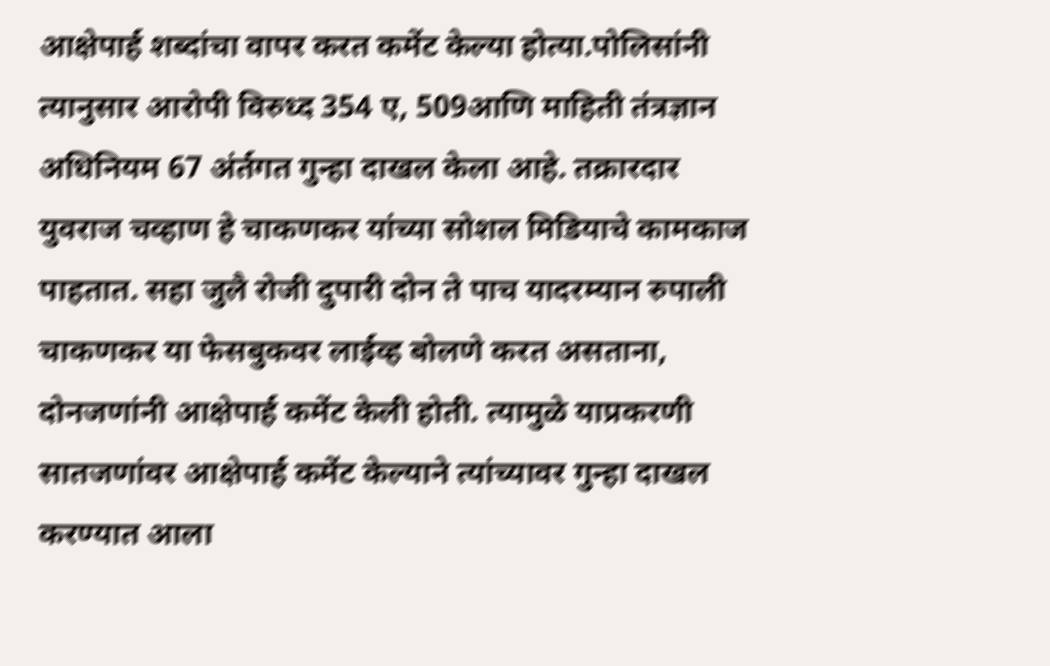आक्षेपार्ह शब्दांचा वापर करत कमेंट केल्या होत्या.पोलिसांनी त्यानुसार आरोपी विरुध्द 354 ए, 509आणि माहिती तंत्रज्ञान अधिनियम 67 अंर्तगत गुन्हा दाखल केला आहे. तक्रारदार युवराज चव्हाण हे चाकणकर यांच्या सोशल मिडियाचे कामकाज पाहतात. सहा जुलै रोजी दुपारी दोन ते पाच यादरम्यान रुपाली चाकणकर या फेसबुकवर लाईव्ह बोलणे करत असताना, दोनजणांनी आक्षेपार्ह कमेंट केली होती. त्यामुळे याप्रकरणी सातजणांवर आक्षेपार्ह कमेंट केल्याने त्यांच्यावर गुन्हा दाखल करण्यात आला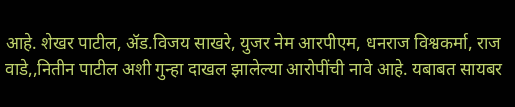आहे. शेखर पाटील, ॲड.विजय साखरे, युजर नेम आरपीएम, धनराज विश्वकर्मा, राज वाडे,,नितीन पाटील अशी गुन्हा दाखल झालेल्या आरोपींची नावे आहे. यबाबत सायबर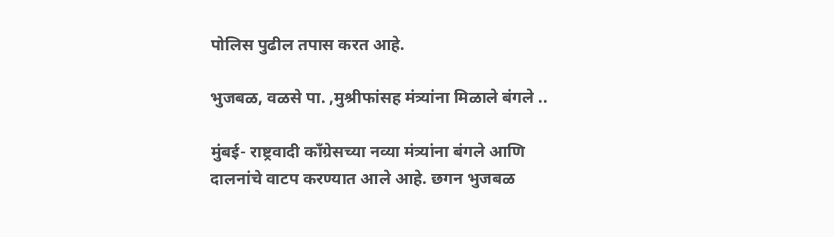पोलिस पुढील तपास करत आहे.

भुजबळ, वळसे पा. ,मुश्रीफांसह मंत्र्यांना मिळाले बंगले ..

मुंबई- राष्ट्रवादी काँग्रेसच्या नव्या मंत्र्यांना बंगले आणि दालनांचे वाटप करण्यात आले आहे. छगन भुजबळ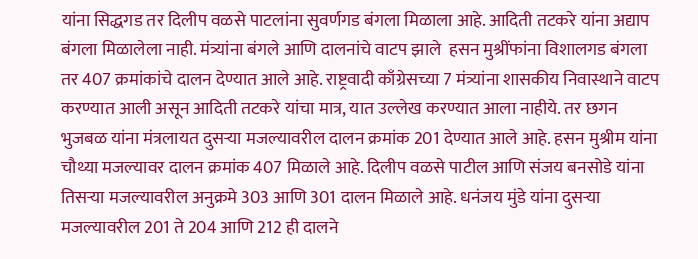यांना सिद्धगड तर दिलीप वळसे पाटलांना सुवर्णगड बंगला मिळाला आहे. आदिती तटकरे यांना अद्याप बंगला मिळालेला नाही. मंत्र्यांना बंगले आणि दालनांचे वाटप झाले  हसन मुश्रींफांना विशालगड बंगला तर 407 क्रमांकांचे दालन देण्यात आले आहे. राष्ट्रवादी काँग्रेसच्या 7 मंत्र्यांना शासकीय निवास्थाने वाटप करण्यात आली असून आदिती तटकरे यांचा मात्र, यात उल्लेख करण्यात आला नाहीये. तर छगन भुजबळ यांना मंत्रलायत दुसऱ्या मजल्यावरील दालन क्रमांक 201 देण्यात आले आहे. हसन मुश्रीम यांना चौथ्या मजल्यावर दालन क्रमांक 407 मिळाले आहे. दिलीप वळसे पाटील आणि संजय बनसोडे यांना तिसऱ्या मजल्यावरील अनुक्रमे 303 आणि 301 दालन मिळाले आहे. धनंजय मुंडे यांना दुसऱ्या मजल्यावरील 201 ते 204 आणि 212 ही दालने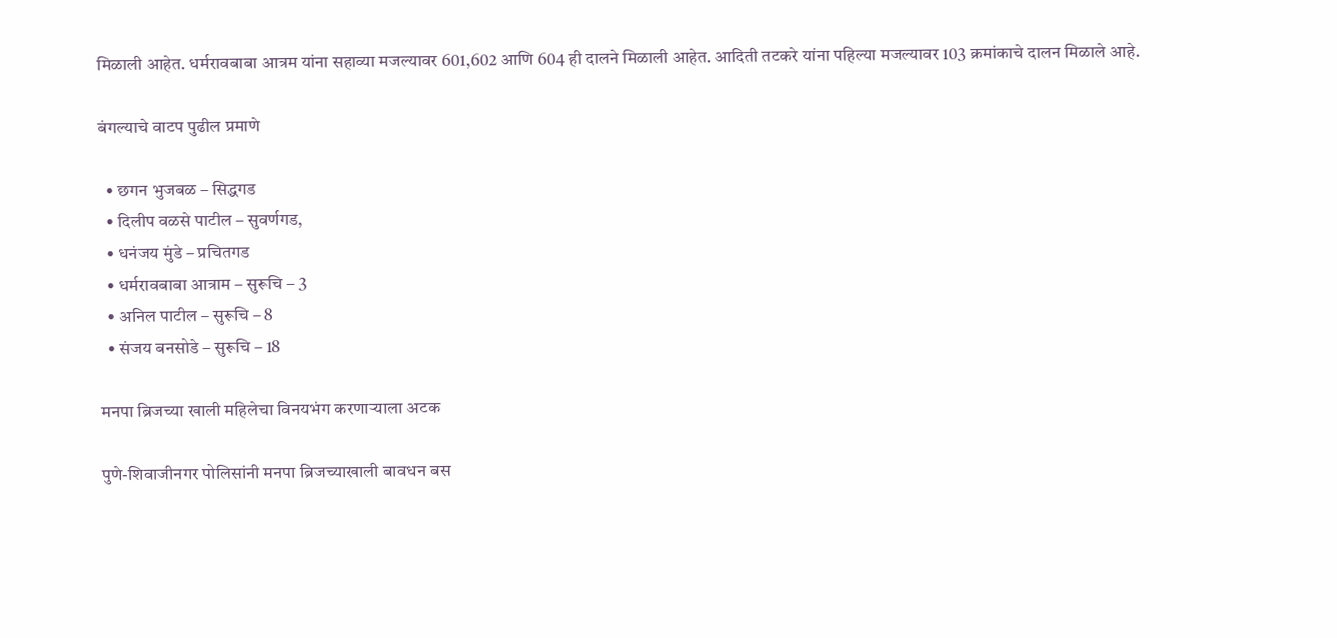मिळाली आहेत. धर्मरावबाबा आत्रम यांना सहाव्या मजल्यावर 601,602 आणि 604 ही दालने मिळाली आहेत. आदिती तटकरे यांना पहिल्या मजल्यावर 103 क्रमांकाचे दालन मिळाले आहे.

बंगल्याचे वाटप पुढील प्रमाणे

  • छगन भुजबळ – सिद्धगड
  • दिलीप वळसे पाटील – सुवर्णगड,
  • धनंजय मुंडे – प्रचितगड
  • धर्मरावबाबा आत्राम – सुरूचि – 3
  • अनिल पाटील – सुरूचि – 8
  • संजय बनसोडे – सुरूचि – 18

मनपा ब्रिजच्या खाली महिलेचा विनयभंग करणार्‍याला अटक

पुणे-शिवाजीनगर पोलिसांनी मनपा ब्रिजच्याखाली बावधन बस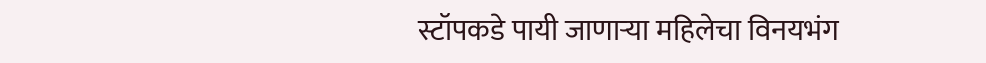स्टॉपकडे पायी जाणार्‍या महिलेचा विनयभंग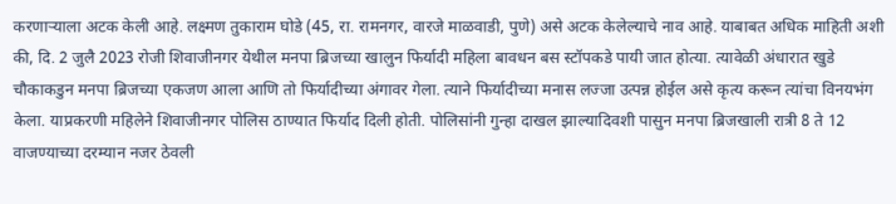करणार्‍याला अटक केली आहे. लक्ष्मण तुकाराम घोडे (45, रा. रामनगर, वारजे माळवाडी, पुणे) असे अटक केलेल्याचे नाव आहे. याबाबत अधिक माहिती अशी की, दि. 2 जुलै 2023 रोजी शिवाजीनगर येथील मनपा ब्रिजच्या खालुन फिर्यादी महिला बावधन बस स्टॉपकडे पायी जात होत्या. त्यावेळी अंधारात खुडे चौकाकडुन मनपा ब्रिजच्या एकजण आला आणि तो फिर्यादीच्या अंगावर गेला. त्याने फिर्यादीच्या मनास लज्जा उत्पन्न होईल असे कृत्य करून त्यांचा विनयभंग केला. याप्रकरणी महिलेने शिवाजीनगर पोलिस ठाण्यात फिर्याद दिली होती. पोलिसांनी गुन्हा दाखल झाल्यादिवशी पासुन मनपा ब्रिजखाली रात्री 8 ते 12 वाजण्याच्या दरम्यान नजर ठेवली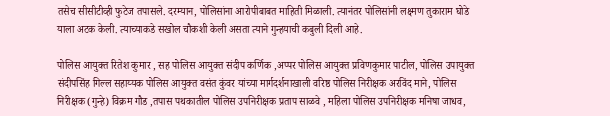तसेच सीसीटीव्ही फुटेज तपासले. दरम्यान, पोलिसांना आरोपीबाबत माहिती मिळाली. त्यानंतर पोलिसांनी लक्ष्मण तुकाराम घोडे याला अटक केली. त्याच्याकडे सखोल चौकशी केली असता त्याने गुन्हयाची कबुली दिली आहे.

पोलिस आयुक्त रितेश कुमार , सह पोलिस आयुक्त संदीप कर्णिक ,अप्पर पोलिस आयुक्त प्रविणकुमार पाटील, पोलिस उपायुक्त संदीपसिंह गिल्ल सहाय्यक पोलिस आयुक्त वसंत कुंवर यांच्या मार्गदर्शनाखाली वरिष्ठ पोलिस निरीक्षक अरविंद माने, पोलिस निरीक्षक (गुन्हे) विक्रम गौड ,तपास पथकातील पोलिस उपनिरीक्षक प्रताप साळवे , महिला पोलिस उपनिरीक्षक मनिषा जाधव,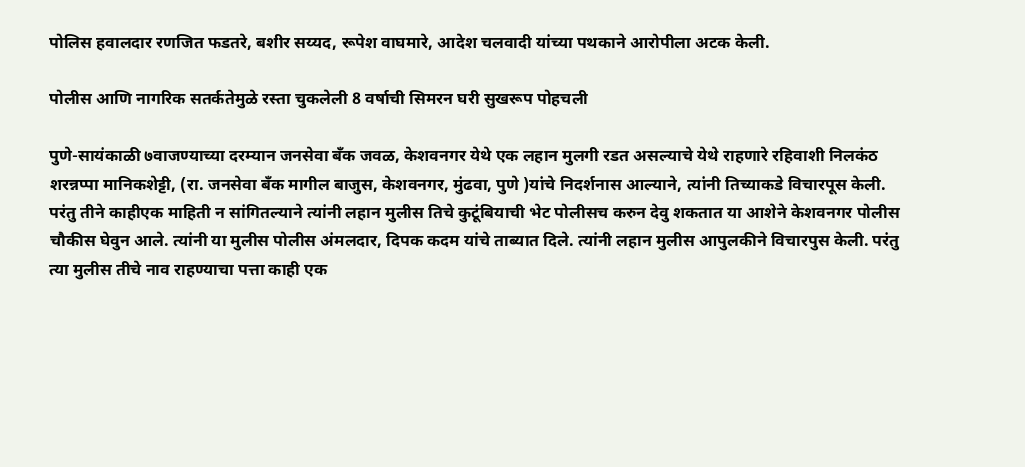पोलिस हवालदार रणजित फडतरे, बशीर सय्यद, रूपेश वाघमारे, आदेश चलवादी यांच्या पथकाने आरोपीला अटक केली.

पोलीस आणि नागरिक सतर्कतेमुळे रस्ता चुकलेली 8 वर्षाची सिमरन घरी सुखरूप पोहचली

पुणे-सायंकाळी ७वाजण्याच्या दरम्यान जनसेवा बँक जवळ, केशवनगर येथे एक लहान मुलगी रडत असल्याचे येथे राहणारे रहिवाशी निलकंठ शरन्नप्पा मानिकशेट्टी, (रा. जनसेवा बँक मागील बाजुस, केशवनगर, मुंढवा, पुणे )यांचे निदर्शनास आल्याने, त्यांनी तिच्याकडे विचारपूस केली. परंतु तीने काहीएक माहिती न सांगितल्याने त्यांनी लहान मुलीस तिचे कुटूंबियाची भेट पोलीसच करुन देवु शकतात या आशेने केशवनगर पोलीस चौकीस घेवुन आले. त्यांनी या मुलीस पोलीस अंमलदार, दिपक कदम यांचे ताब्यात दिले. त्यांनी लहान मुलीस आपुलकीने विचारपुस केली. परंतु त्या मुलीस तीचे नाव राहण्याचा पत्ता काही एक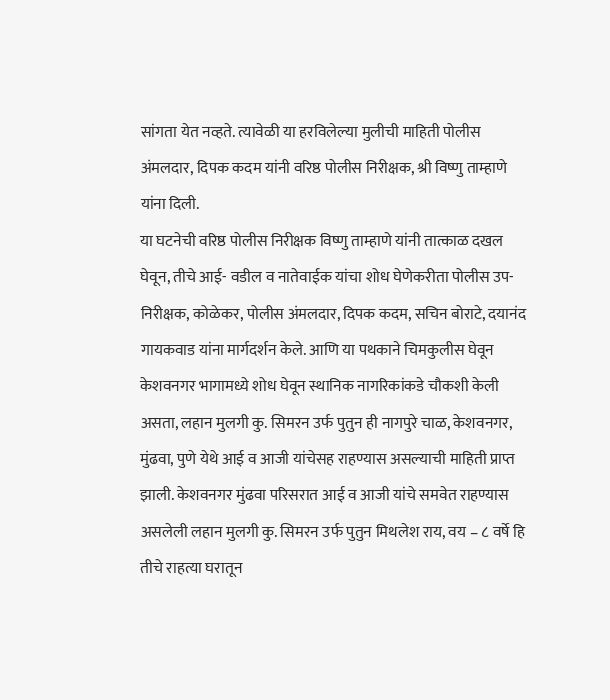सांगता येत नव्हते. त्यावेळी या हरविलेल्या मुलीची माहिती पोलीस अंमलदार, दिपक कदम यांनी वरिष्ठ पोलीस निरीक्षक, श्री विष्णु ताम्हाणे यांना दिली.
या घटनेची वरिष्ठ पोलीस निरीक्षक विष्णु ताम्हाणे यांनी तात्काळ दखल घेवून, तीचे आई- वडील व नातेवाईक यांचा शोध घेणेकरीता पोलीस उप-निरीक्षक, कोळेकर, पोलीस अंमलदार, दिपक कदम, सचिन बोराटे, दयानंद गायकवाड यांना मार्गदर्शन केले. आणि या पथकाने चिमकुलीस घेवून केशवनगर भागामध्ये शोध घेवून स्थानिक नागरिकांकडे चौकशी केली असता, लहान मुलगी कु. सिमरन उर्फ पुतुन ही नागपुरे चाळ, केशवनगर, मुंढवा, पुणे येथे आई व आजी यांचेसह राहण्यास असल्याची माहिती प्राप्त झाली. केशवनगर मुंढवा परिसरात आई व आजी यांचे समवेत राहण्यास असलेली लहान मुलगी कु. सिमरन उर्फ पुतुन मिथलेश राय, वय – ८ वर्षे हि तीचे राहत्या घरातून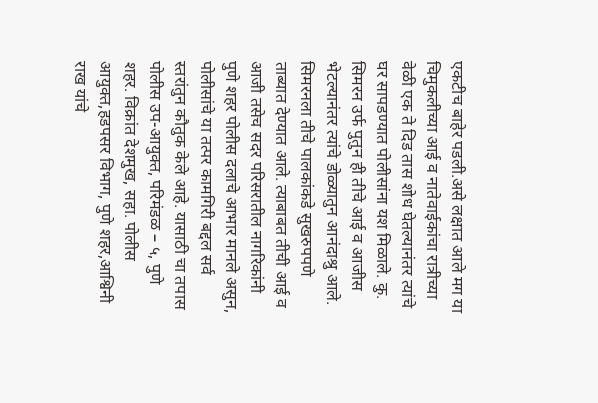एकटीच बाहेर पडली.असे लक्षात आले मग या चिमुकलीच्या आई व नातेवाईकांचा रात्रीच्या वेळी एक ते दिड तास शोध घेतल्यानंतर त्यांचे घर सापडण्यात पोलीसांना यश मिळाले. कु. सिमरन उर्फ पुतुन ही तीचे आई व आजीस भेटल्यानंतर त्यांचे डोळ्यातुन आनंदाश्रु आले. सिमरनला तीचे पालकांकडे सुखरुपपणे ताब्यात देण्यात आले. त्याबाबत तीची आई व आजी तसेच सदर परिसरातील नागरिकांनी पुणे शहर पोलीस दलाचे आभार मानले असुन, पोलीसांचे या तत्पर कामगिरी बद्दल सर्व स्तरांतुन कौतुक केले आहे. यासाठी चा तपास पोलीस उप-आयुक्त, परिमंडळ – ५, पुणे शहर. विक्रांत देशमुख, सहा. पोलीस आयुक्त,हडपसर विभाग, पुणे शहर,आश्विनी राख यांचे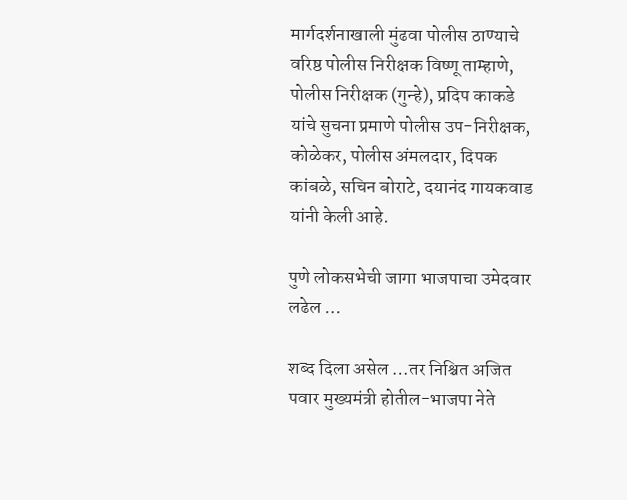मार्गदर्शनाखाली मुंढवा पोलीस ठाण्याचे वरिष्ठ पोलीस निरीक्षक विष्णू ताम्हाणे, पोलीस निरीक्षक (गुन्हे), प्रदिप काकडे यांचे सुचना प्रमाणे पोलीस उप-निरीक्षक, कोळेकर, पोलीस अंमलदार, दिपक कांबळे, सचिन बोराटे, दयानंद गायकवाड यांनी केली आहे.

पुणे लोकसभेची जागा भाजपाचा उमेदवार लढेल …

शब्द दिला असेल …तर निश्चित अजित पवार मुख्यमंत्री होतील-भाजपा नेते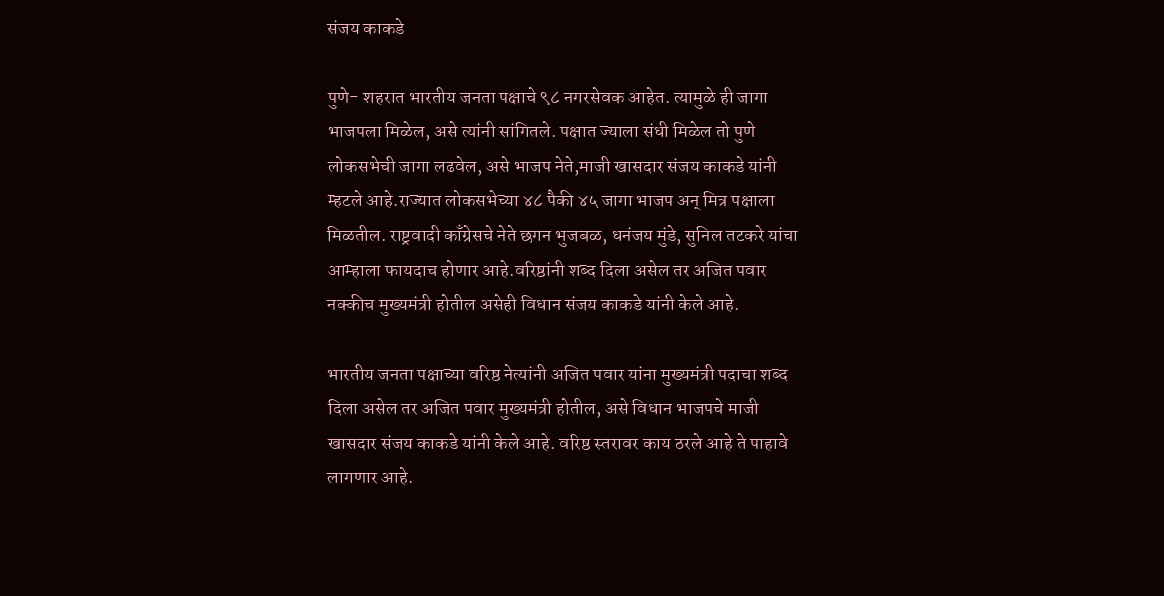संजय काकडे

पुणे- शहरात भारतीय जनता पक्षाचे ९८ नगरसेवक आहेत. त्यामुळे ही जागा भाजपला मिळेल, असे त्यांनी सांगितले. पक्षात ज्याला संधी मिळेल तो पुणे लोकसभेची जागा लढवेल, असे भाजप नेते,माजी खासदार संजय काकडे यांनी म्हटले आहे.राज्यात लोकसभेच्या ४८ पैकी ४५ जागा भाजप अन् मित्र पक्षाला मिळतील. राष्ट्रवादी काँग्रेसचे नेते छगन भुजबळ, धनंजय मुंडे, सुनिल तटकरे यांचा आम्हाला फायदाच होणार आहे.वरिष्ठांनी शब्द दिला असेल तर अजित पवार नक्कीच मुख्यमंत्री होतील असेही विधान संजय काकडे यांनी केले आहे.

भारतीय जनता पक्षाच्या वरिष्ठ नेत्यांनी अजित पवार यांना मुख्यमंत्री पदाचा शब्द दिला असेल तर अजित पवार मुख्यमंत्री होतील, असे विधान भाजपचे माजी खासदार संजय काकडे यांनी केले आहे. वरिष्ठ स्तरावर काय ठरले आहे ते पाहावे लागणार आहे.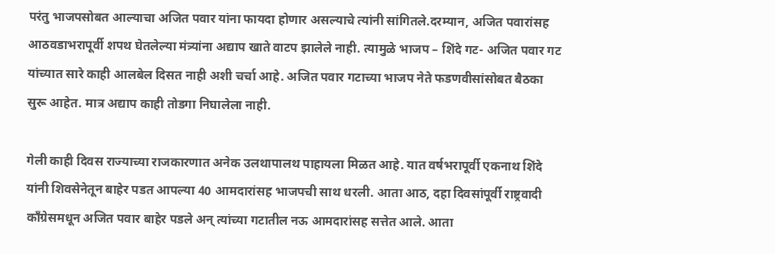परंतु भाजपसोबत आल्याचा अजित पवार यांना फायदा होणार असल्याचे त्यांनी सांगितले.दरम्यान, अजित पवारांसह आठवडाभरापूर्वी शपथ घेतलेल्या मंत्र्यांना अद्याप खाते वाटप झालेले नाही. त्यामुळे भाजप – शिंदे गट- अजित पवार गट यांच्यात सारे काही आलबेल दिसत नाही अशी चर्चा आहे. अजित पवार गटाच्या भाजप नेते फडणवीसांसोबत बैठका सुरू आहेत. मात्र अद्याप काही तोडगा निघालेला नाही.

गेली काही दिवस राज्याच्या राजकारणात अनेक उलथापालथ पाहायला मिळत आहे. यात वर्षभरापूर्वी एकनाथ शिंदे यांनी शिवसेनेतून बाहेर पडत आपल्या 40 आमदारांसह भाजपची साथ धरली. आता आठ, दहा दिवसांपूर्वी राष्ट्रवादी काँग्रेसमधून अजित पवार बाहेर पडले अन् त्यांच्या गटातील नऊ आमदारांसह सत्तेत आले. आता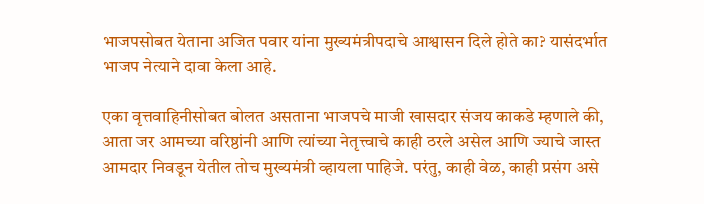भाजपसोबत येताना अजित पवार यांना मुख्यमंत्रीपदाचे आश्वासन दिले होते का? यासंदर्भात भाजप नेत्याने दावा केला आहे.

एका वृत्तवाहिनीसोबत बोलत असताना भाजपचे माजी खासदार संजय काकडे म्हणाले की, आता जर आमच्या वरिष्ठांनी आणि त्यांच्या नेतृत्त्वाचे काही ठरले असेल आणि ज्याचे जास्त आमदार निवडून येतील तोच मुख्यमंत्री व्हायला पाहिजे. परंतु, काही वेळ, काही प्रसंग असे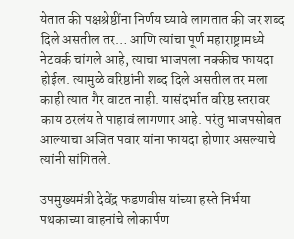येतात की पक्षश्रेष्ठींना निर्णय घ्यावे लागतात की जर शब्द दिले असतील तर… आणि त्यांचा पूर्ण महाराष्ट्रामध्ये नेटवर्क चांगले आहे, त्याचा भाजपला नक्कीच फायदा होईल. त्यामुळे वरिष्ठांनी शब्द दिले असतील तर मला काही त्यात गैर वाटत नाही. यासंदर्भात वरिष्ठ स्तरावर काय ठरलंय ते पाहावं लागणार आहे. परंतु भाजपसोबत आल्याचा अजित पवार यांना फायदा होणार असल्याचे त्यांनी सांगितले.

उपमुख्यमंत्री देवेंद्र फडणवीस यांच्या हस्ते निर्भया पथकाच्या वाहनांचे लोकार्पण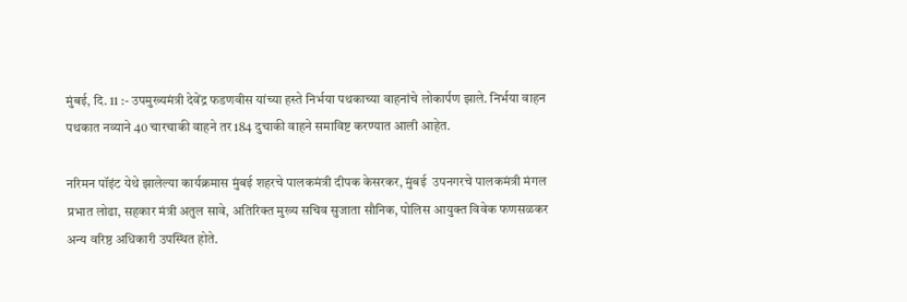मुंबई, दि. 11 :- उपमुख्यमंत्री देवेंद्र फडणवीस यांच्या हस्ते निर्भया पथकाच्या वाहनांचे लोकार्पण झाले. निर्भया वाहन पथकात नव्याने 40 चारचाकी वाहने तर 184 दुचाकी वाहने समाविष्ट करण्यात आली आहेत.

नरिमन पॉइंट येथे झालेल्या कार्यक्रमास मुंबई शहरचे पालकमंत्री दीपक केसरकर, मुंबई  उपनगरचे पालकमंत्री मंगल प्रभात लोढा, सहकार मंत्री अतुल सावे, अतिरिक्त मुख्य सचिव सुजाता सौनिक, पोलिस आयुक्त विवेक फणसळकर अन्य वरिष्ठ अधिकारी उपस्थित होते.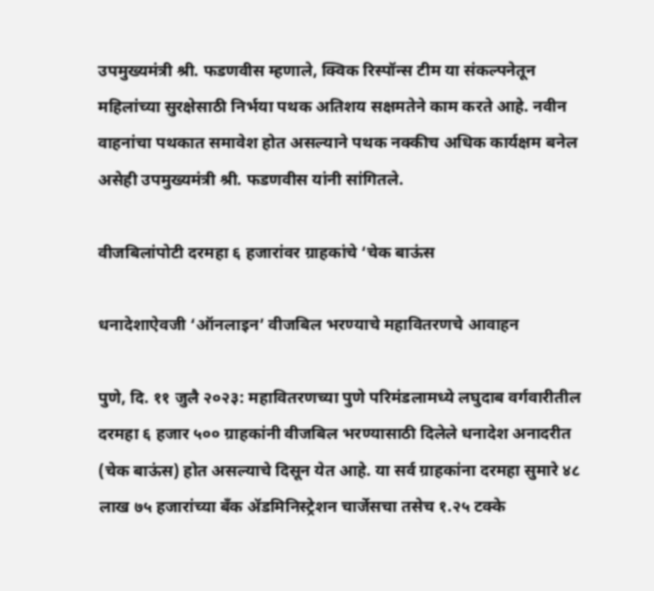उपमुख्यमंत्री श्री. फडणवीस म्हणाले, क्विक रिस्पॉन्स टीम या संकल्पनेतून महिलांच्या सुरक्षेसाठी निर्भया पथक अतिशय सक्षमतेने काम करते आहे. नवीन वाहनांचा पथकात समावेश होत असल्याने पथक नक्कीच अधिक कार्यक्षम बनेल असेही उपमुख्यमंत्री श्री. फडणवीस यांनी सांगितले.

वीजबिलांपोटी दरमहा ६ हजारांवर ग्राहकांचे ‘चेक बाऊंस

धनादेशाऐवजी ‘ऑनलाइन’ वीजबिल भरण्याचे महावितरणचे आवाहन

पुणे, दि. ११ जुलै २०२३: महावितरणच्या पुणे परिमंडलामध्ये लघुदाब वर्गवारीतील दरमहा ६ हजार ५०० ग्राहकांनी वीजबिल भरण्यासाठी दिलेले धनादेश अनादरीत (चेक बाऊंस) होत असल्याचे दिसून येत आहे. या सर्व ग्राहकांना दरमहा सुमारे ४८ लाख ७५ हजारांच्या बँक ॲडमिनिस्ट्रेशन चार्जेसचा तसेच १.२५ टक्के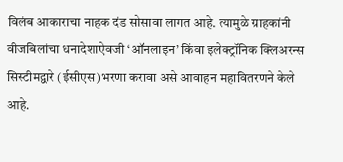विलंब आकाराचा नाहक दंड सोसावा लागत आहे. त्यामुळे ग्राहकांनी वीजबिलांचा धनादेशाऐवजी ‘ऑनलाइन’ किंवा इलेक्ट्रॉनिक क्लिअरन्स सिस्टीमद्वारे (ईसीएस)भरणा करावा असे आवाहन महावितरणने केले आहे.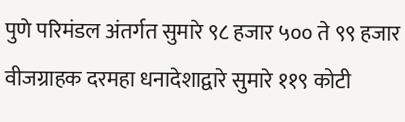पुणे परिमंडल अंतर्गत सुमारे ९८ हजार ५०० ते ९९ हजार वीजग्राहक दरमहा धनादेशाद्वारे सुमारे ११९ कोटी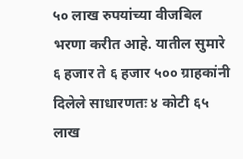५० लाख रुपयांच्या वीजबिल भरणा करीत आहे. यातील सुमारे ६ हजार ते ६ हजार ५०० ग्राहकांनी दिलेले साधारणतः ४ कोटी ६५ लाख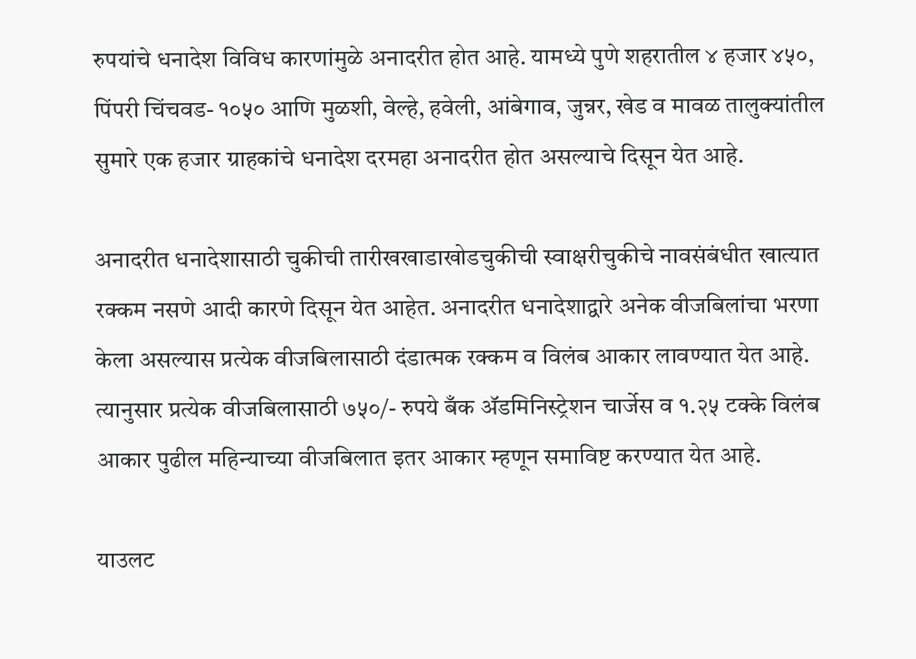रुपयांचे धनादेश विविध कारणांमुळे अनादरीत होत आहे. यामध्ये पुणे शहरातील ४ हजार ४५०, पिंपरी चिंचवड- १०५० आणि मुळशी, वेल्हे, हवेली, आंबेगाव, जुन्नर, खेड व मावळ तालुक्यांतील सुमारे एक हजार ग्राहकांचे धनादेश दरमहा अनादरीत होत असल्याचे दिसून येत आहे.

अनादरीत धनादेशासाठी चुकीची तारीखखाडाखोडचुकीची स्वाक्षरीचुकीचे नावसंबंधीत खात्यात रक्कम नसणे आदी कारणे दिसून येत आहेत. अनादरीत धनादेशाद्वारे अनेक वीजबिलांचा भरणा केला असल्यास प्रत्येक वीजबिलासाठी दंडात्मक रक्कम व विलंब आकार लावण्यात येत आहे. त्यानुसार प्रत्येक वीजबिलासाठी ७५०/- रुपये बँक ॲडमिनिस्ट्रेशन चार्जेस व १.२५ टक्के विलंब आकार पुढील महिन्याच्या वीजबिलात इतर आकार म्हणून समाविष्ट करण्यात येत आहे.

याउलट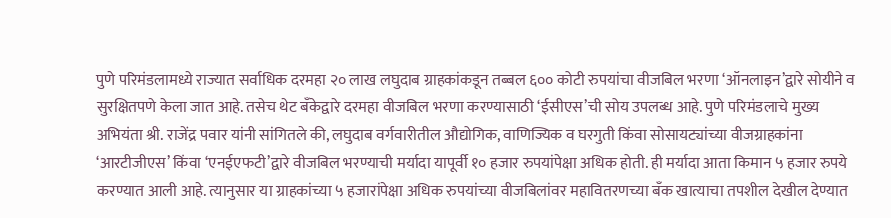पुणे परिमंडलामध्ये राज्यात सर्वाधिक दरमहा २० लाख लघुदाब ग्राहकांकडून तब्बल ६०० कोटी रुपयांचा वीजबिल भरणा ‘ऑनलाइन’द्वारे सोयीने व सुरक्षितपणे केला जात आहे. तसेच थेट बँकेद्वारे दरमहा वीजबिल भरणा करण्यासाठी ‘ईसीएस’ची सोय उपलब्ध आहे. पुणे परिमंडलाचे मुख्य अभियंता श्री. राजेंद्र पवार यांनी सांगितले की, लघुदाब वर्गवारीतील औद्योगिक, वाणिज्यिक व घरगुती किंवा सोसायट्यांच्या वीजग्राहकांना ‘आरटीजीएस’ किंवा ‘एनईएफटी’द्वारे वीजबिल भरण्याची मर्यादा यापूर्वी १० हजार रुपयांपेक्षा अधिक होती. ही मर्यादा आता किमान ५ हजार रुपये करण्यात आली आहे. त्यानुसार या ग्राहकांच्या ५ हजारांपेक्षा अधिक रुपयांच्या वीजबिलांवर महावितरणच्या बँक खात्याचा तपशील देखील देण्यात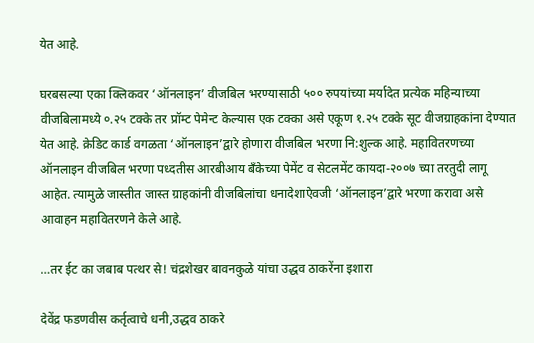येत आहे.

घरबसल्या एका क्लिकवर ‘ऑनलाइन’ वीजबिल भरण्यासाठी ५०० रुपयांच्या मर्यादेत प्रत्येक महिन्याच्या वीजबिलामध्ये ०.२५ टक्के तर प्रॉम्ट पेमेन्ट केल्यास एक टक्का असे एकूण १.२५ टक्के सूट वीजग्राहकांना देण्यात येत आहे. क्रेडिट कार्ड वगळता ‘ऑनलाइन’द्वारे होणारा वीजबिल भरणा नि:शुल्क आहे. महावितरणच्या ऑनलाइन वीजबिल भरणा पध्दतीस आरबीआय बँकेच्या पेमेंट व सेटलमेंट कायदा-२००७ च्या तरतुदी लागू आहेत. त्यामुळे जास्तीत जास्त ग्राहकांनी वीजबिलांचा धनादेशाऐवजी ‘ऑनलाइन’द्वारे भरणा करावा असे आवाहन महावितरणने केले आहे.

…तर ईट का जबाब पत्थर से! चंद्रशेखर बावनकुळे यांचा उद्धव ठाकरेंना इशारा

देवेंद्र फडणवीस कर्तृत्वाचे धनी,उद्धव ठाकरे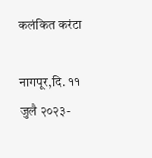कलंकित करंटा

नागपूर,दि. ११ जुलै २०२३-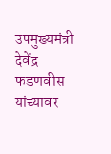उपमुख्यमंत्री देवेंद्र फडणवीस यांच्यावर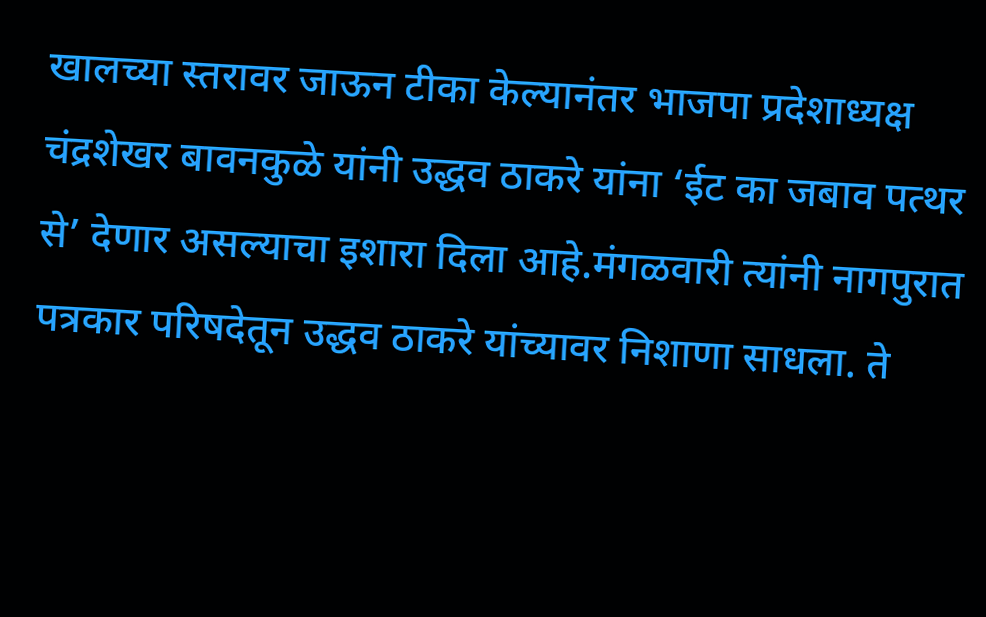खालच्या स्तरावर जाऊन टीका केल्यानंतर भाजपा प्रदेशाध्यक्ष चंद्रशेखर बावनकुळे यांनी उद्धव ठाकरे यांना ‘ईट का जबाव पत्थर से’ देणार असल्याचा इशारा दिला आहे.मंगळवारी त्यांनी नागपुरात पत्रकार परिषदेतून उद्धव ठाकरे यांच्यावर निशाणा साधला. ते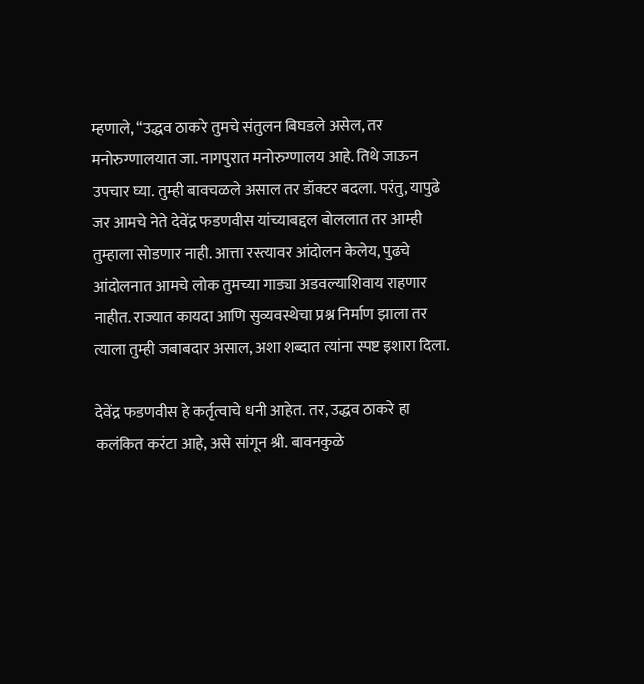म्हणाले, “उद्धव ठाकरे तुमचे संतुलन बिघडले असेल, तर मनोरुग्णालयात जा. नागपुरात मनोरुग्णालय आहे. तिथे जाऊन उपचार घ्या. तुम्ही बावचळले असाल तर डॉक्टर बदला. परंतु, यापुढे जर आमचे नेते देवेंद्र फडणवीस यांच्याबद्दल बोललात तर आम्ही तुम्हाला सोडणार नाही. आत्ता रस्त्यावर आंदोलन केलेय, पुढचे आंदोलनात आमचे लोक तुमच्या गाड्या अडवल्याशिवाय राहणार नाहीत. राज्यात कायदा आणि सुव्यवस्थेचा प्रश्न निर्माण झाला तर त्याला तुम्ही जबाबदार असाल, अशा शब्दात त्यांना स्पष्ट इशारा दिला.

देवेंद्र फडणवीस हे कर्तृत्वाचे धनी आहेत. तर, उद्धव ठाकरे हा कलंकित करंटा आहे, असे सांगून श्री. बावनकुळे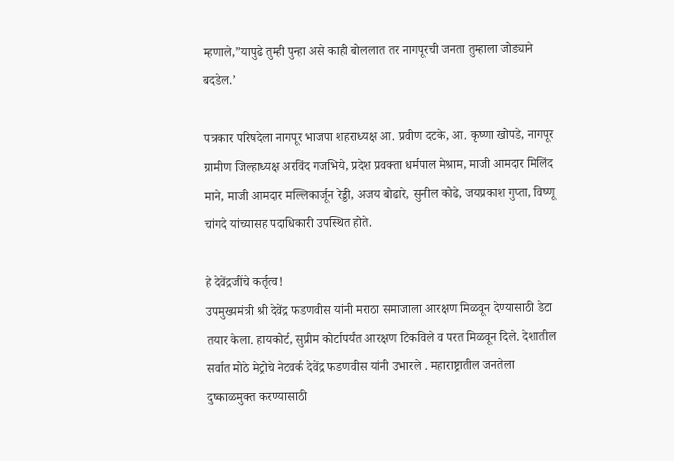म्हणाले,”यापुढे तुम्ही पुन्हा असे काही बोललात तर नागपूरची जनता तुम्हाला जोड्याने बदडेल.’

पत्रकार परिषदेला नागपूर भाजपा शहराध्यक्ष आ. प्रवीण दटके, आ. कृष्णा खोपडे, नागपूर ग्रामीण जिल्हाध्यक्ष अरविंद गजभिये, प्रदेश प्रवक्ता धर्मपाल मेश्राम, माजी आमदार मिलिंद माने, माजी आमदार मल्लिकार्जून रेड्डी, अजय बोढारे, सुनील कोढे, जयप्रकाश गुप्ता, विष्णू चांगदे यांच्यासह पदाधिकारी उपस्थित होते.

हे देवेंद्रजींचे कर्तृत्व!
उपमुख्यमंत्री श्री देवेंद्र फडणवीस यांनी मराठा समाजाला आरक्षण मिळवून देण्यासाठी डेटा तयार केला. हायकोर्ट, सुप्रीम कोर्टापर्यंत आरक्षण टिकविले व परत मिळवून दिले. देशातील सर्वात मोठे मेट्रोचे नेटवर्क देवेंद्र फडणवीस यांनी उभारले . महाराष्ट्रातील जनतेला दुष्काळमुक्त करण्यासाठी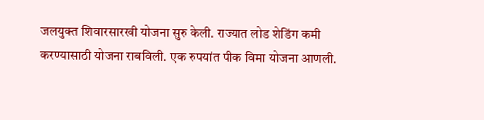जलयुक्त शिवारसारखी योजना सुरु केली. राज्यात लोड शेडिंग कमी करण्यासाठी योजना राबविली. एक रुपयांत पीक विमा योजना आणली.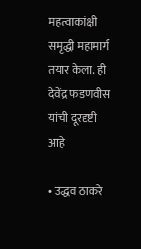महत्वाकांक्षी समृद्धी महामार्ग तयार केला. ही देवेंद्र फडणवीस यांची दूरदृष्टी आहे

• उद्धव ठाकरे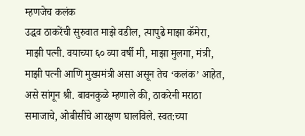म्हणजेच कलंक
उद्धव ठाकरेंची सुरुवात माझे वडील, त्यापुढे माझा कॅमेरा, माझी पत्नी. वयाच्या ६० व्या वर्षी मी, माझा मुलगा, मंत्री, माझी पत्नी आणि मुख्यमंत्री असा असून तेच ‘कलंक’ आहेत, असे सांगून श्री. बावनकुळे म्हणाले की, ठाकरेनी मराठा समाजाचे, ओबीसींचे आरक्षण घालविले. स्वत:च्या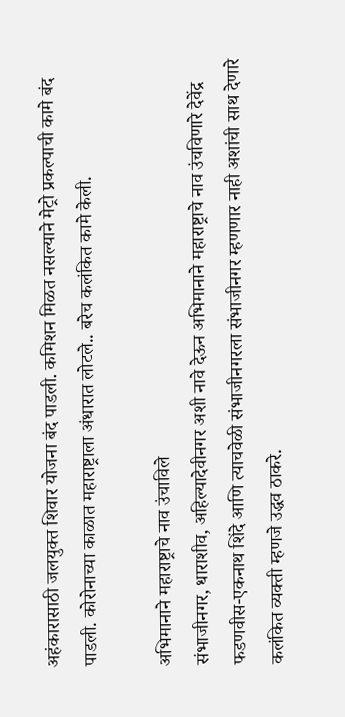अहंकारासाठी जलयुक्त शिवार योजना बंद पाडली. कमिशन मिळत नसल्याने मेट्रो प्रकल्पाची कामे बंद पाडली. कोरोनाच्या काळात महाराष्ट्राला अंधारात लोटले.. बरेच कलंकित कामे केली.

अभिमानाने महाराष्ट्राचे नाव उंचाविले
संभाजीनगर, धाराशीव, अहिल्यादेवीनगर अशी नावे देऊन अभिमानाने महाराष्ट्राचे नाव उंचविणारे देवेंद्र फडणवीस-एकनाथ शिंदे आणि त्याचवेळी संभाजीनगरला संभाजीनगर म्हणणार नाही अशांची साथ देणारे कलंकित व्यक्ती म्हणजे उद्धव ठाकरे.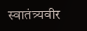स्वातंत्र्यवीर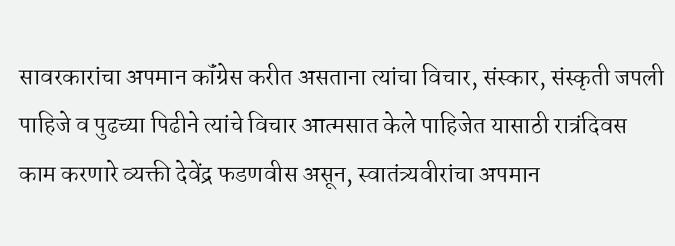सावरकारांचा अपमान कॉंग्रेस करीत असताना त्यांचा विचार, संस्कार, संस्कृती जपली पाहिजे व पुढच्या पिढीने त्यांचे विचार आत्मसात केले पाहिजेत यासाठी रात्रंदिवस काम करणारे व्यक्ती देवेंद्र फडणवीस असून, स्वातंत्र्यवीरांचा अपमान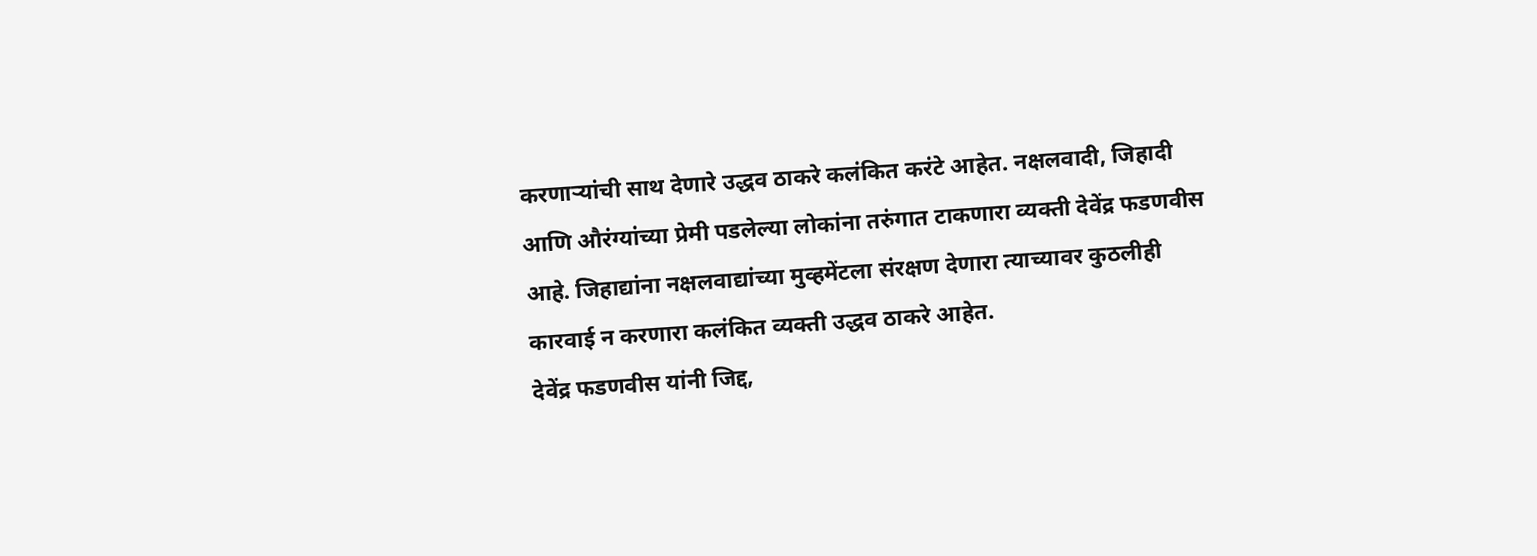करणाऱ्यांची साथ देणारे उद्धव ठाकरे कलंकित करंटे आहेत. नक्षलवादी, जिहादी आणि औरंग्यांच्या प्रेमी पडलेल्या लोकांना तरुंगात टाकणारा व्यक्ती देवेंद्र फडणवीस आहे. जिहाद्यांना नक्षलवाद्यांच्या मुव्हमेंटला संरक्षण देणारा त्याच्यावर कुठलीही कारवाई न करणारा कलंकित व्यक्ती उद्धव ठाकरे आहेत.
देवेंद्र फडणवीस यांनी जिद्द,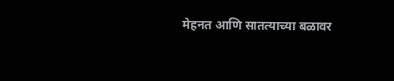मेहनत आणि सातत्याच्या बळावर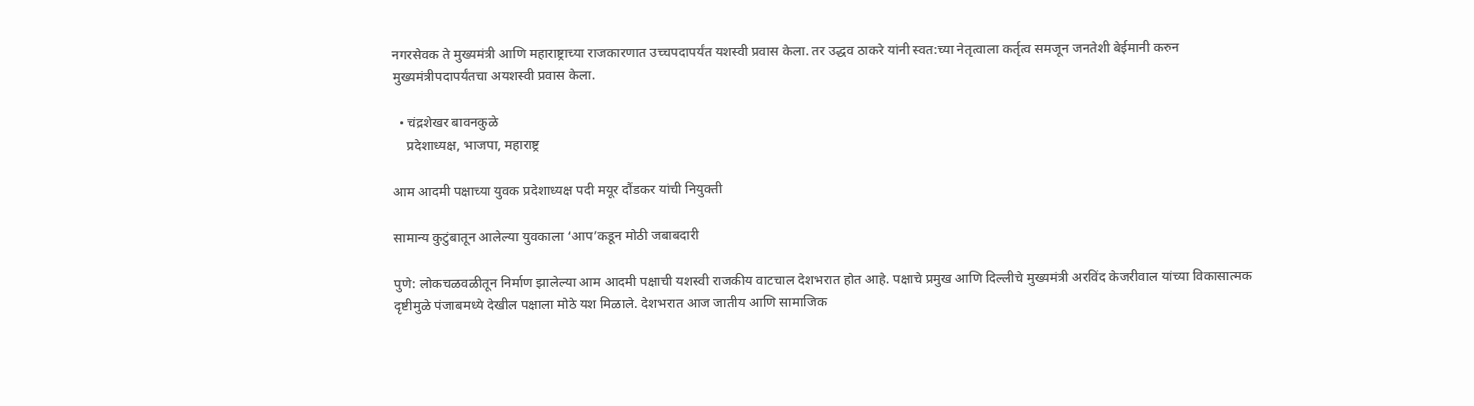नगरसेवक ते मुख्यमंत्री आणि महाराष्ट्राच्या राजकारणात उच्चपदापर्यंत यशस्वी प्रवास केला. तर उद्धव ठाकरे यांनी स्वत:च्या नेतृत्वाला कर्तृत्व समजून जनतेशी बेईमानी करुन मुख्यमंत्रीपदापर्यंतचा अयशस्वी प्रवास केला.

  • चंद्रशेखर बावनकुळे
    प्रदेशाध्यक्ष, भाजपा, महाराष्ट्र

आम आदमी पक्षाच्या युवक प्रदेशाध्यक्ष पदी मयूर दौंडकर यांची नियुक्ती

सामान्य कुटुंबातून आलेल्या युवकाला ‘आप’कडून मोठी जबाबदारी

पुणे: लोकचळवळीतून निर्माण झालेल्या आम आदमी पक्षाची यशस्वी राजकीय वाटचाल देशभरात होत आहे. पक्षाचे प्रमुख आणि दिल्लीचे मुख्यमंत्री अरविंद केजरीवाल यांच्या विकासात्मक दृष्टीमुळे पंजाबमध्ये देखील पक्षाला मोठे यश मिळाले. देशभरात आज जातीय आणि सामाजिक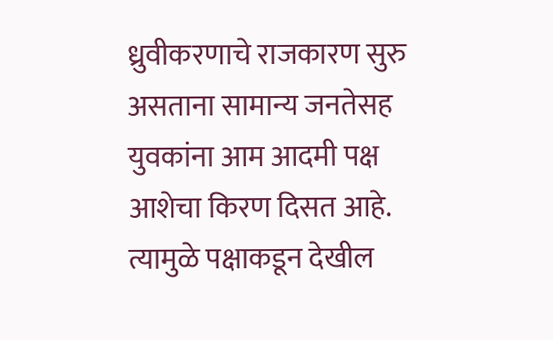ध्रुवीकरणाचे राजकारण सुरु असताना सामान्य जनतेसह युवकांना आम आदमी पक्ष आशेचा किरण दिसत आहे. त्यामुळे पक्षाकडून देखील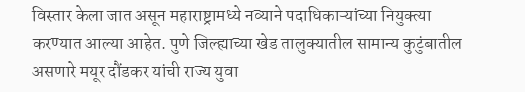विस्तार केला जात असून महाराष्ट्रामध्ये नव्याने पदाधिकाऱ्यांच्या नियुक्त्या करण्यात आल्या आहेत. पुणे जिल्ह्याच्या खेड तालुक्यातील सामान्य कुटुंबातील असणारे मयूर दौंडकर यांची राज्य युवा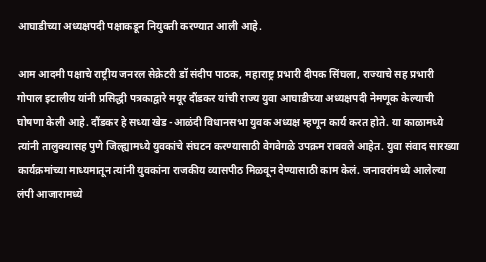आघाडीच्या अध्यक्षपदी पक्षाकडून नियुक्ती करण्यात आली आहे.

आम आदमी पक्षाचे राष्ट्रीय जनरल सेक्रेटरी डॉ संदीप पाठक, महाराष्ट्र प्रभारी दीपक सिंघला, राज्याचे सह प्रभारी गोपाल इटालीय यांनी प्रसिद्धी पत्रकाद्वारे मयूर दौंडकर यांची राज्य युवा आघाडीच्या अध्यक्षपदी नेमणूक केल्याची घोषणा केली आहे. दौंडकर हे सध्या खेड -आळंदी विधानसभा युवक अध्यक्ष म्हणून कार्य करत होते. या काळामध्ये त्यांनी तालुक्यासह पुणे जिल्ह्यामध्ये युवकांचे संघटन करण्यासाठी वेगवेगळे उपक्रम राबवले आहेत. युवा संवाद सारख्या कार्यक्रमांच्या माध्यमातून त्यांनी युवकांना राजकीय व्यासपीठ मिळवून देण्यासाठी काम केलं. जनावरांमध्ये आलेल्या लंपी आजारामध्ये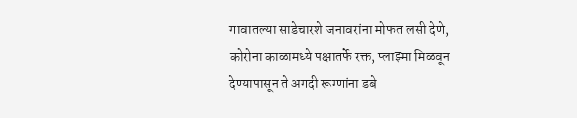गावातल्या साडेचारशे जनावरांना मोफत लसी देणे, कोरोना काळामध्ये पक्षातर्फे रक्त, प्लाझ्मा मिळवून देण्यापासून ते अगदी रूग्णांना डबे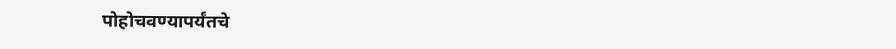पोहोचवण्यापर्यंतचे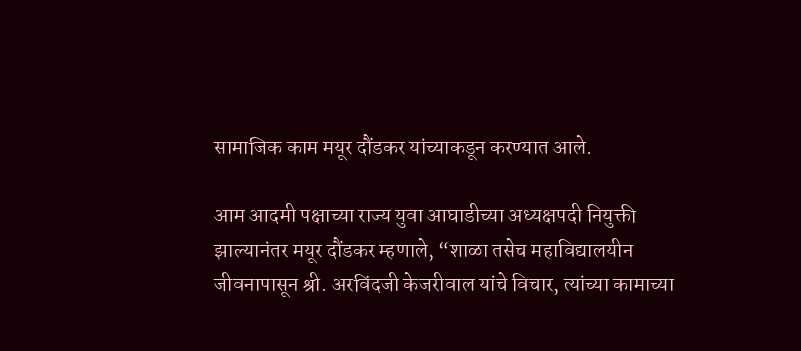सामाजिक काम मयूर दौंडकर यांच्याकडून करण्यात आले.

आम आदमी पक्षाच्या राज्य युवा आघाडीच्या अध्यक्षपदी नियुक्ती झाल्यानंतर मयूर दौंडकर म्हणाले, “शाळा तसेच महाविद्यालयीन जीवनापासून श्री. अरविंदजी केजरीवाल यांचे विचार, त्यांच्या कामाच्या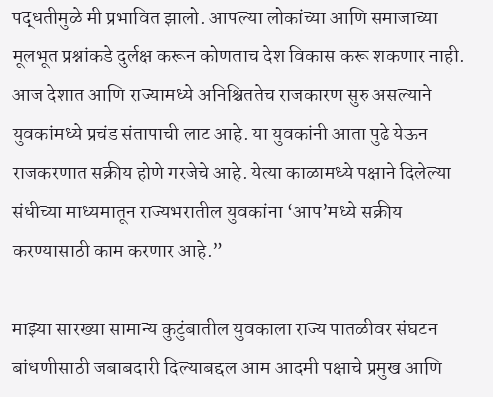पद्धतीमुळे मी प्रभावित झालो. आपल्या लोकांच्या आणि समाजाच्या मूलभूत प्रश्नांकडे दुर्लक्ष करून कोणताच देश विकास करू शकणार नाही. आज देशात आणि राज्यामध्ये अनिश्चिततेच राजकारण सुरु असल्याने युवकांमध्ये प्रचंड संतापाची लाट आहे. या युवकांनी आता पुढे येऊन राजकरणात सक्रीय होणे गरजेचे आहे. येत्या काळामध्ये पक्षाने दिलेल्या संधीच्या माध्यमातून राज्यभरातील युवकांना ‘आप’मध्ये सक्रीय करण्यासाठी काम करणार आहे.”

माझ्या सारख्या सामान्य कुटुंबातील युवकाला राज्य पातळीवर संघटन बांधणीसाठी जबाबदारी दिल्याबद्दल आम आदमी पक्षाचे प्रमुख आणि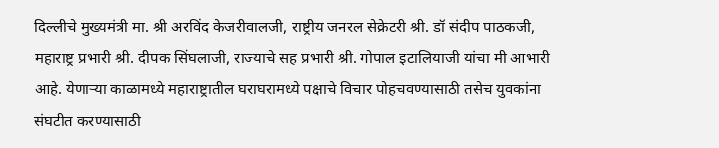दिल्लीचे मुख्यमंत्री मा. श्री अरविंद केजरीवालजी, राष्ट्रीय जनरल सेक्रेटरी श्री. डॉ संदीप पाठकजी, महाराष्ट्र प्रभारी श्री. दीपक सिंघलाजी, राज्याचे सह प्रभारी श्री. गोपाल इटालियाजी यांचा मी आभारी आहे. येणाऱ्या काळामध्ये महाराष्ट्रातील घराघरामध्ये पक्षाचे विचार पोहचवण्यासाठी तसेच युवकांना संघटीत करण्यासाठी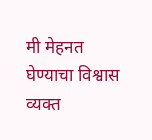मी मेहनत घेण्याचा विश्वास व्यक्त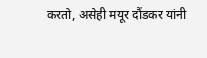करतो, असेही मयूर दौंडकर यांनी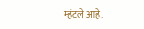म्हंटले आहे.